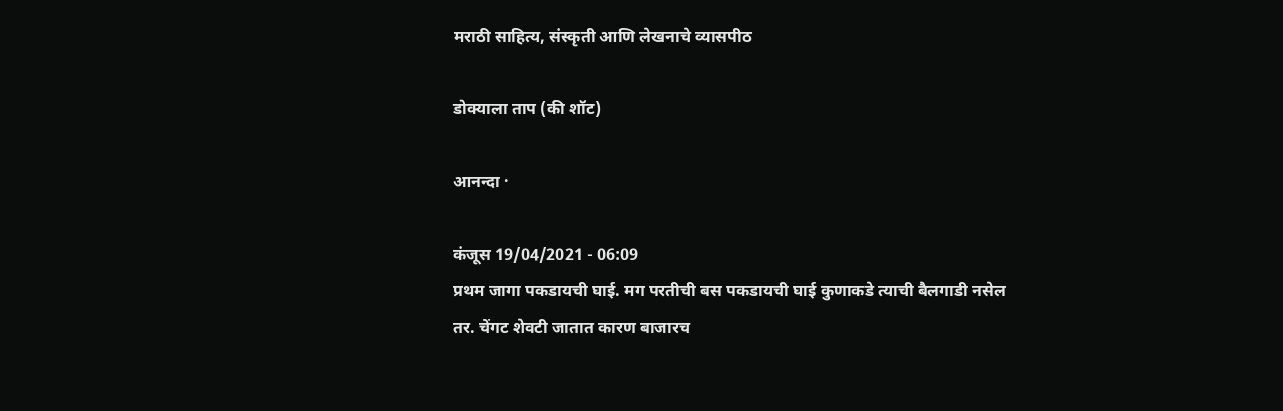मराठी साहित्य, संस्कृती आणि लेखनाचे व्यासपीठ

डोक्याला ताप (की शॉट)

आनन्दा ·

कंजूस 19/04/2021 - 06:09
प्रथम जागा पकडायची घाई. मग परतीची बस पकडायची घाई कुणाकडे त्याची बैलगाडी नसेल तर. चेंगट शेवटी जातात कारण बाजारच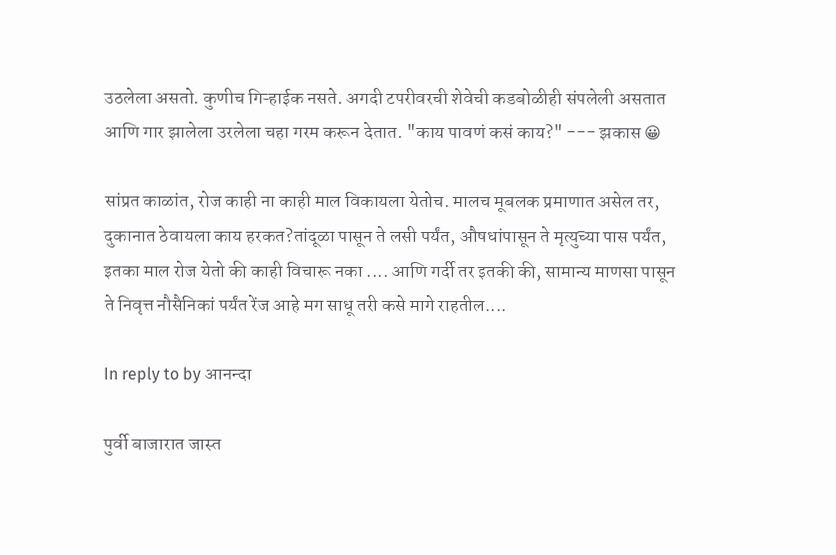उठलेला असतो. कुणीच गिऱ्हाईक नसते. अगदी टपरीवरची शेवेची कडबोळीही संपलेली असतात आणि गार झालेला उरलेला चहा गरम करून देतात. "काय पावणं कसं काय?" --- झकास 😀

सांप्रत काळांत, रोज काही ना काही माल विकायला येतोच. मालच मूबलक प्रमाणात असेल तर, दुकानात ठेवायला काय हरकत?तांदूळा पासून ते लसी पर्यंत, औषधांपासून ते मृत्युच्या पास पर्यंत, इतका माल रोज येतो की काही विचारू नका .... आणि गर्दी तर इतकी की, सामान्य माणसा पासून ते निवृत्त नौसैनिकां पर्यंत रेंज आहे मग साधू तरी कसे मागे राहतील....

In reply to by आनन्दा

पुर्वी बाजारात जास्त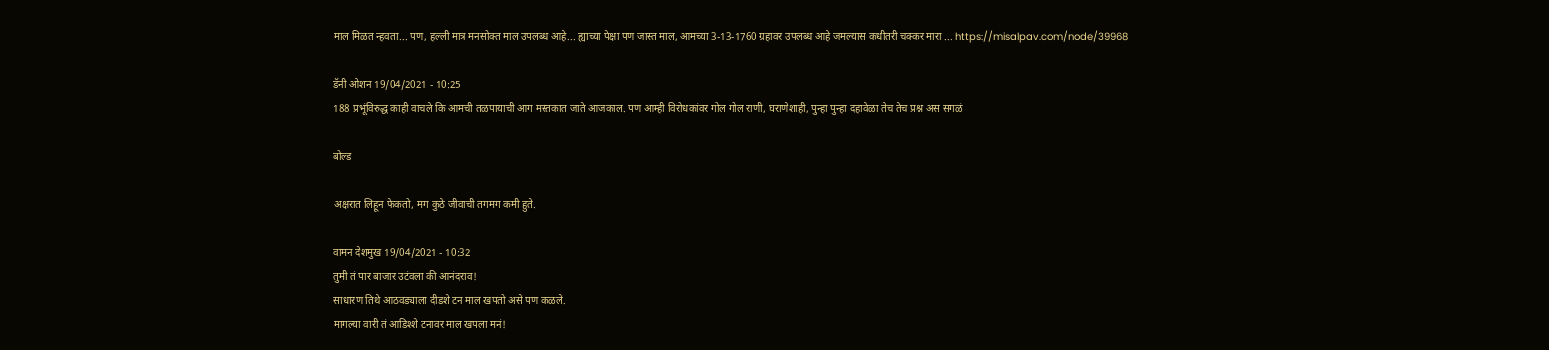माल मिळत न्हवता... पण, हल्ली मात्र मनसोक्त माल उपलब्ध आहे... ह्याच्या पेक्षा पण जास्त माल, आमच्या 3-13-1760 ग्रहावर उपलब्ध आहे जमल्यास कधीतरी चक्कर मारा ... https://misalpav.com/node/39968

डॅनी ओशन 19/04/2021 - 10:25
188 प्रभूंविरुद्ध काही वाचले कि आमची तळपायाची आग मस्तकात जाते आजकाल. पण आम्ही विरोधकांवर गोल गोल राणी, घराणेशाही, पुन्हा पुन्हा दहावेळा तेच तेच प्रश्न अस सगळं

बोल्ड

अक्षरात लिहून फेकतो, मग कुठे जीवाची तगमग कमी हुते.

वामन देशमुख 19/04/2021 - 10:32
तुमी तं पार बाजार उटंवला की आनंदराव!
साधारण तिथे आठवड्याला दीडशे टन माल खपतो असे पण कळले.
मागल्या वारी तं आडिश्शे टनावर माल खपला मनं!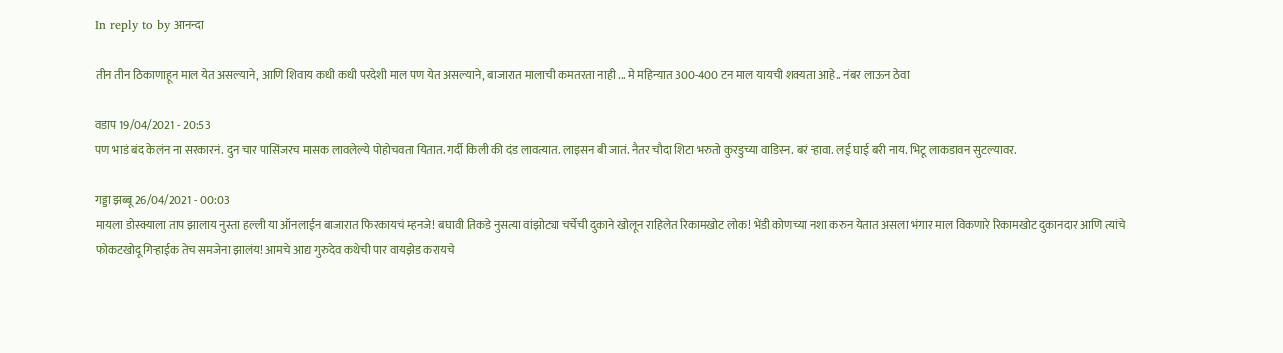In reply to by आनन्दा

तीन तीन ठिकाणाहून माल येत असल्याने, आणि शिवाय कधी कधी परदेशी माल पण येत असल्याने, बाजारात मालाची कमतरता नाही ... मे महिन्यात 300-400 टन माल यायची शक्यता आहे.. नंबर लाऊन ठेवा

वडाप 19/04/2021 - 20:53
पण भाडं बंद केलंन ना सरकारनं. दुन चार पासिंजरच मासक लावलेल्ये पोहोचवता यितात. गर्दी किली की दंड लावत्यात. लाइसन बी जातं. नैतर चौदा शिटा भरुतो कुरडुच्या वाडिस्न. बरं ऱ्हावा. लई घाई बरी नाय. भिटू लाकडावन सुटल्यावर.

गड्डा झब्बू 26/04/2021 - 00:03
मायला डोस्क्याला ताप झालाय नुस्ता हल्ली या ऑनलाईन बाजारात फिरकायचं म्हनजे! बघावी तिकडे नुसत्या वांझोट्या चर्चेची दुकाने खोलून राहिलेत रिकामखोट लोक! भेंडी कोणच्या नशा करुन येतात असला भंगार माल विकणारे रिकामखोट दुकानदार आणि त्यांचे फोकटखोदू गिऱ्हाईक तेच समजेना झालंय! आमचे आद्य गुरुदेव कथेची पार वायझेड करायचे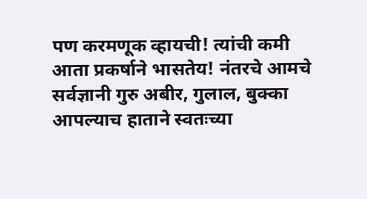पण करमणूक व्हायची! त्यांची कमी आता प्रकर्षाने भासतेय! नंतरचे आमचे सर्वज्ञानी गुरु अबीर, गुलाल, बुक्का आपल्याच हाताने स्वतःच्या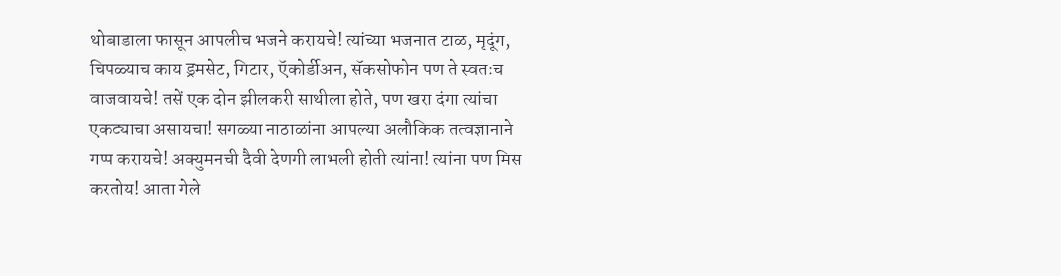थोबाडाला फासून आपलीच भजने करायचे! त्यांच्या भजनात टाळ, मृदूंग, चिपळ्याच काय ड्रमसेट, गिटार, ऍकोर्डीअन, सॅकसोफोन पण ते स्वतःच वाजवायचे! तसें एक दोन झीलकरी साथीला होते, पण खरा दंगा त्यांचा एकट्याचा असायचा! सगळ्या नाठाळांना आपल्या अलौकिक तत्वज्ञानाने गप्प करायचे! अक्युमनची दैवी देणगी लाभली होती त्यांना! त्यांना पण मिस करतोय! आता गेले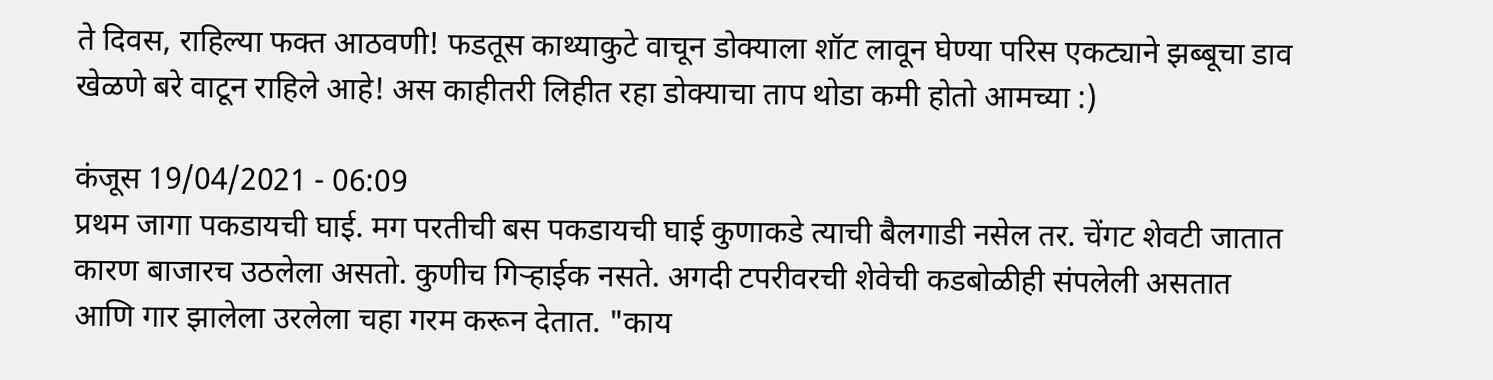ते दिवस, राहिल्या फक्त आठवणी! फडतूस काथ्याकुटे वाचून डोक्याला शॉट लावून घेण्या परिस एकट्याने झब्बूचा डाव खेळणे बरे वाटून राहिले आहे! अस काहीतरी लिहीत रहा डोक्याचा ताप थोडा कमी होतो आमच्या :)

कंजूस 19/04/2021 - 06:09
प्रथम जागा पकडायची घाई. मग परतीची बस पकडायची घाई कुणाकडे त्याची बैलगाडी नसेल तर. चेंगट शेवटी जातात कारण बाजारच उठलेला असतो. कुणीच गिऱ्हाईक नसते. अगदी टपरीवरची शेवेची कडबोळीही संपलेली असतात आणि गार झालेला उरलेला चहा गरम करून देतात. "काय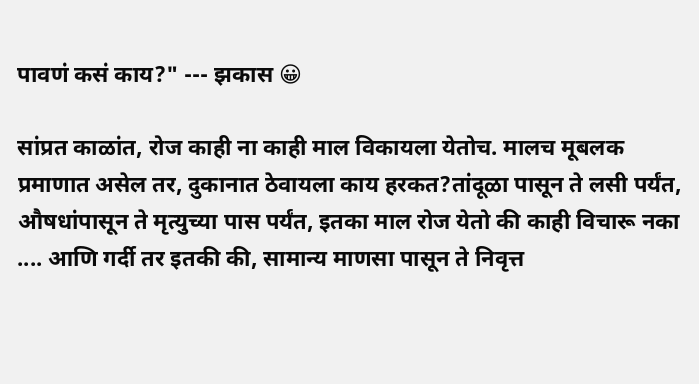पावणं कसं काय?" --- झकास 😀

सांप्रत काळांत, रोज काही ना काही माल विकायला येतोच. मालच मूबलक प्रमाणात असेल तर, दुकानात ठेवायला काय हरकत?तांदूळा पासून ते लसी पर्यंत, औषधांपासून ते मृत्युच्या पास पर्यंत, इतका माल रोज येतो की काही विचारू नका .... आणि गर्दी तर इतकी की, सामान्य माणसा पासून ते निवृत्त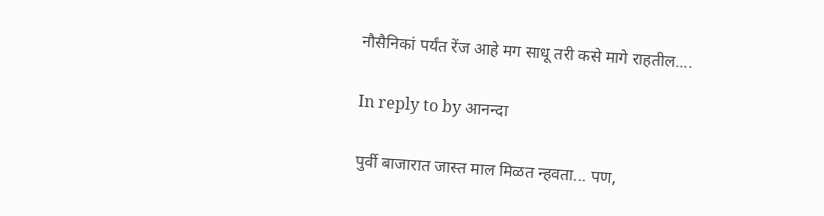नौसैनिकां पर्यंत रेंज आहे मग साधू तरी कसे मागे राहतील....

In reply to by आनन्दा

पुर्वी बाजारात जास्त माल मिळत न्हवता... पण,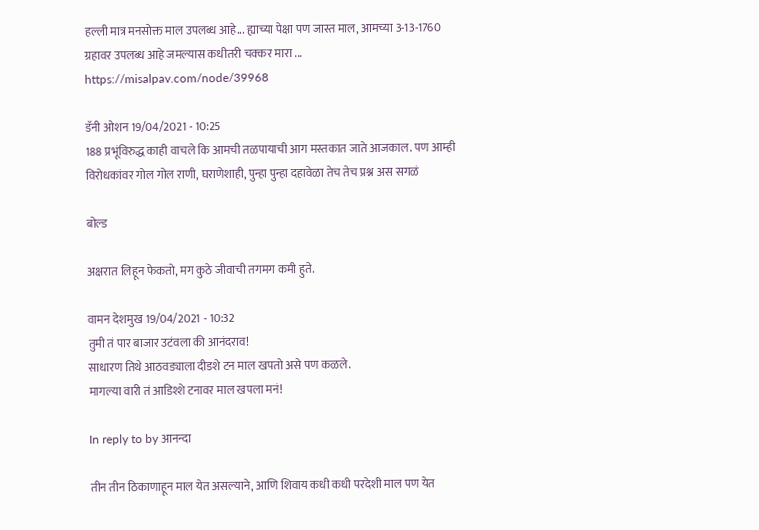हल्ली मात्र मनसोक्त माल उपलब्ध आहे... ह्याच्या पेक्षा पण जास्त माल, आमच्या 3-13-1760 ग्रहावर उपलब्ध आहे जमल्यास कधीतरी चक्कर मारा ... https://misalpav.com/node/39968

डॅनी ओशन 19/04/2021 - 10:25
188 प्रभूंविरुद्ध काही वाचले कि आमची तळपायाची आग मस्तकात जाते आजकाल. पण आम्ही विरोधकांवर गोल गोल राणी, घराणेशाही, पुन्हा पुन्हा दहावेळा तेच तेच प्रश्न अस सगळं

बोल्ड

अक्षरात लिहून फेकतो, मग कुठे जीवाची तगमग कमी हुते.

वामन देशमुख 19/04/2021 - 10:32
तुमी तं पार बाजार उटंवला की आनंदराव!
साधारण तिथे आठवड्याला दीडशे टन माल खपतो असे पण कळले.
मागल्या वारी तं आडिश्शे टनावर माल खपला मनं!

In reply to by आनन्दा

तीन तीन ठिकाणाहून माल येत असल्याने, आणि शिवाय कधी कधी परदेशी माल पण येत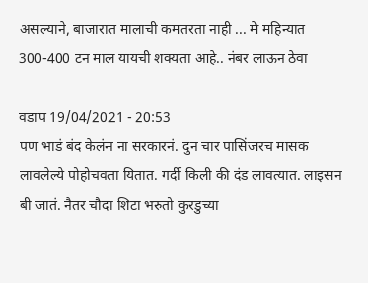असल्याने, बाजारात मालाची कमतरता नाही ... मे महिन्यात 300-400 टन माल यायची शक्यता आहे.. नंबर लाऊन ठेवा

वडाप 19/04/2021 - 20:53
पण भाडं बंद केलंन ना सरकारनं. दुन चार पासिंजरच मासक लावलेल्ये पोहोचवता यितात. गर्दी किली की दंड लावत्यात. लाइसन बी जातं. नैतर चौदा शिटा भरुतो कुरडुच्या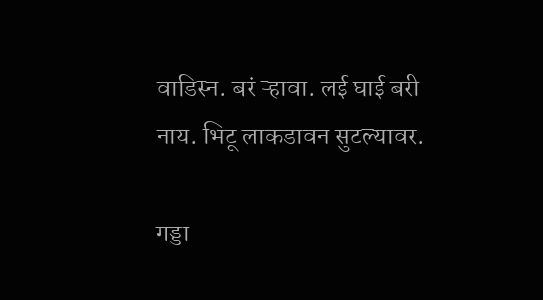वाडिस्न. बरं ऱ्हावा. लई घाई बरी नाय. भिटू लाकडावन सुटल्यावर.

गड्डा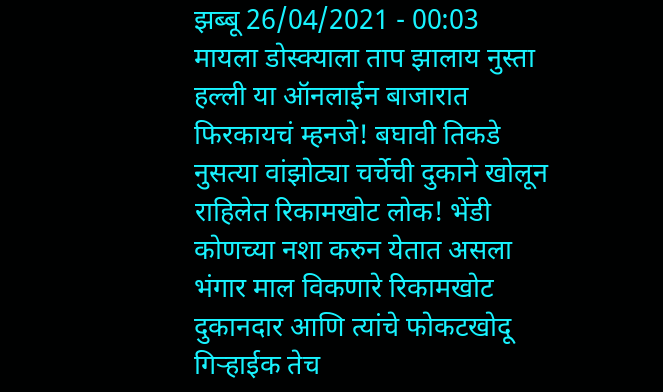झब्बू 26/04/2021 - 00:03
मायला डोस्क्याला ताप झालाय नुस्ता हल्ली या ऑनलाईन बाजारात फिरकायचं म्हनजे! बघावी तिकडे नुसत्या वांझोट्या चर्चेची दुकाने खोलून राहिलेत रिकामखोट लोक! भेंडी कोणच्या नशा करुन येतात असला भंगार माल विकणारे रिकामखोट दुकानदार आणि त्यांचे फोकटखोदू गिऱ्हाईक तेच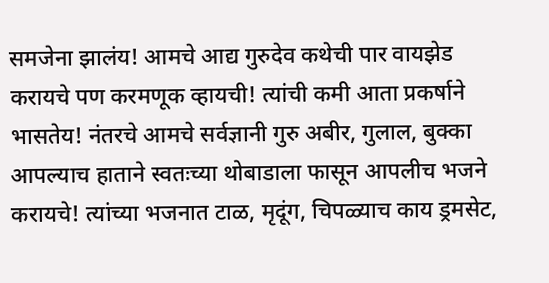समजेना झालंय! आमचे आद्य गुरुदेव कथेची पार वायझेड करायचे पण करमणूक व्हायची! त्यांची कमी आता प्रकर्षाने भासतेय! नंतरचे आमचे सर्वज्ञानी गुरु अबीर, गुलाल, बुक्का आपल्याच हाताने स्वतःच्या थोबाडाला फासून आपलीच भजने करायचे! त्यांच्या भजनात टाळ, मृदूंग, चिपळ्याच काय ड्रमसेट,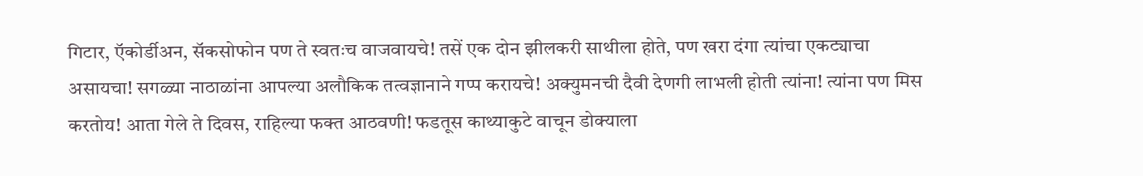गिटार, ऍकोर्डीअन, सॅकसोफोन पण ते स्वतःच वाजवायचे! तसें एक दोन झीलकरी साथीला होते, पण खरा दंगा त्यांचा एकट्याचा असायचा! सगळ्या नाठाळांना आपल्या अलौकिक तत्वज्ञानाने गप्प करायचे! अक्युमनची दैवी देणगी लाभली होती त्यांना! त्यांना पण मिस करतोय! आता गेले ते दिवस, राहिल्या फक्त आठवणी! फडतूस काथ्याकुटे वाचून डोक्याला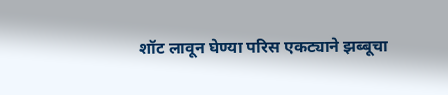शॉट लावून घेण्या परिस एकट्याने झब्बूचा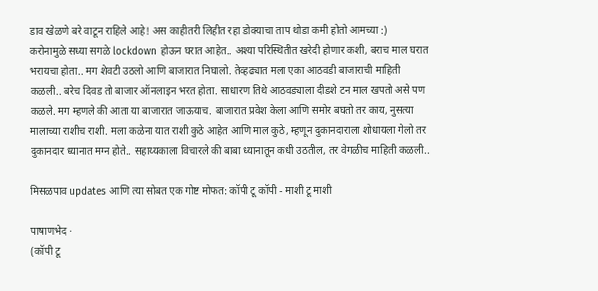डाव खेळणे बरे वाटून राहिले आहे! अस काहीतरी लिहीत रहा डोक्याचा ताप थोडा कमी होतो आमच्या :)
करोनामुळे सध्या सगळे lockdown होऊन घरात आहेत.. अश्या परिस्थितीत खरेदी होणार कशी, बराच माल घरात भरायचा होता.. मग शेवटी उठलो आणि बाजारात निघालो. तेव्हढ्यात मला एका आठवडी बाजाराची माहिती कळली.. बरेच दिवड तो बाजार ऑनलाइन भरत होता. साधारण तिथे आठवड्याला दीडशे टन माल खपतो असे पण कळले. मग म्हणले की आता या बाजारात जाऊयाच. बाजारात प्रवेश केला आणि समोर बघतो तर काय, नुसत्या मालाच्या राशीच राशी. मला कळेना यात राशी कुठे आहेत आणि माल कुठे, म्हणून दुकानदाराला शोधायला गेलो तर दुकानदार ध्यानात मग्न होते.. सहाय्यकाला विचारले की बाबा ध्यानातून कधी उठतील, तर वेगळीच माहिती कळली..

मिसळपाव updates आणि त्या सोबत एक गोष्ट मोफत: कॉपी टू कॉपी - माशी टू माशी

पाषाणभेद ·
(कॉपी टू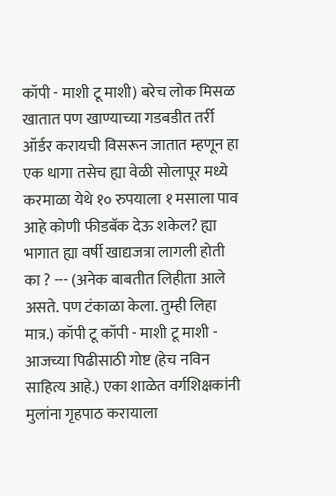कॉपी - माशी टू माशी) बरेच लोक मिसळ खातात पण खाण्याच्या गडबडीत तर्री ऑर्डर करायची विसरून जातात म्हणून हा एक धागा तसेच ह्या वेळी सोलापूर मध्ये करमाळा येथे १० रुपयाला १ मसाला पाव आहे कोणी फीडबॅक देऊ शकेल? ह्या भागात ह्या वर्षी खाद्यजत्रा लागली होती का ? --- (अनेक बाबतीत लिहीता आले असते. पण टंकाळा केला. तुम्ही लिहा मात्र.) कॉपी टू कॉपी - माशी टू माशी - आजच्या पिढीसाठी गोष्ट (हेच नविन साहित्य आहे.) एका शाळेत वर्गशिक्षकांनी मुलांना गृहपाठ करायाला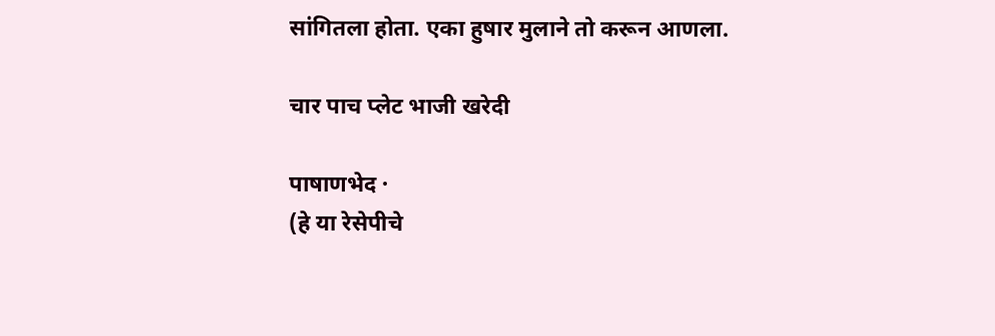सांगितला होता. एका हुषार मुलाने तो करून आणला.

चार पाच प्लेट भाजी खरेदी

पाषाणभेद ·
(हे या रेसेपीचे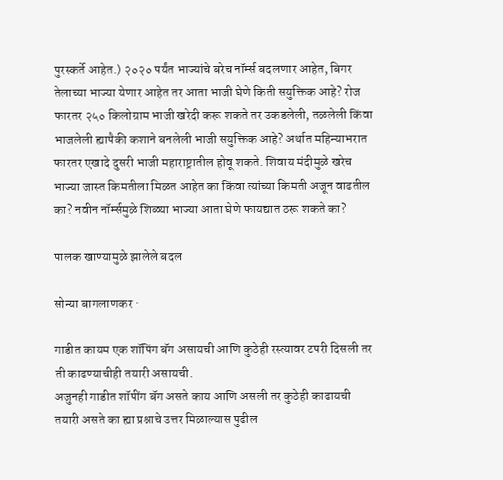पुरस्कर्ते आहेत.) २०२० पर्यंत भाज्यांचे बरेच नॉर्म्स बदलणार आहेत, बिगर तेलाच्या भाज्या येणार आहेत तर आता भाजी घेणे किती सयुक्तिक आहे? रोज फारतर २५० किलोग्राम भाजी खरेदी करू शकते तर उकडलेली, तळलेली किंवा भाजलेली ह्यापैकी कशाने बनलेली भाजी सयुक्तिक आहे? अर्थात महिन्याभरात फारतर एखादे दुसरी भाजी महाराष्ट्रातील होवू शकते. शिवाय मंदीमुळे खरेच भाज्या जास्त किमतीला मिळत आहेत का किंवा त्यांच्या किमती अजून वाढतील का? नवीन नॉर्म्समुळे शिळ्या भाज्या आता घेणे फायद्यात ठरू शकते का?

पालक खाण्यामुळे झालेले बदल

सोन्या बागलाणकर ·

गाडीत कायम एक शॉपिंग बॅग असायची आणि कुठेही रस्त्यावर टपरी दिसली तर ती काढण्याचीही तयारी असायची.
अजुनही गाडीत शॉपींग बॅग असते काय आणि असली तर कुठेही काढायची तयारी असते का ह्या प्रश्नाचे उत्तर मिळाल्यास पुढील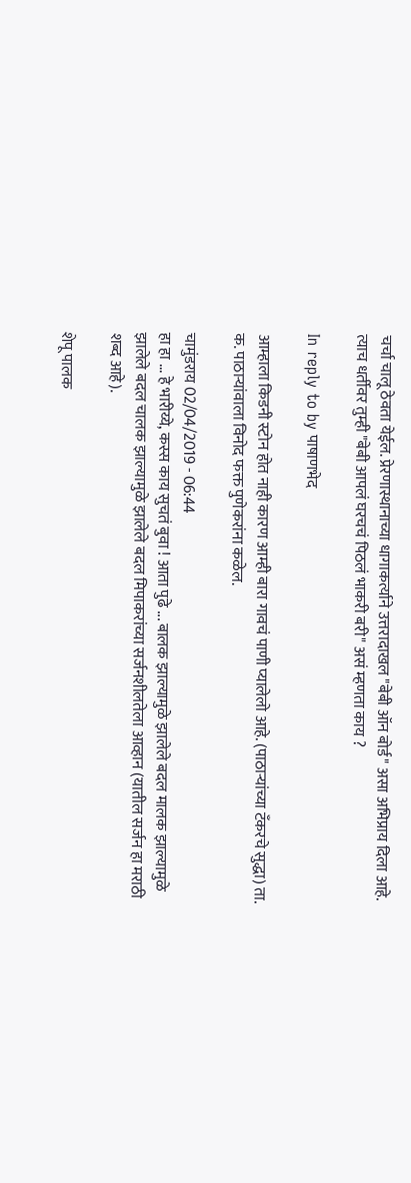चर्चा चालू ठेवता येईल. प्रेरणास्थानाच्या धागाकर्त्याने उत्तरादाखल "बेबी ऑन बोर्ड" असा अभिप्राय दिला आहे. त्याच धर्तीवर तुम्ही "बेबी आपलं घरचचं पिठलं भाकरी बरी" असं म्हणता काय ?

In reply to by पाषाणभेद

आम्हाला किडनी स्टोन होत नाही कारण आम्ही बारा गावचं पाणी प्यालेलो आहे. (पाठाऱ्यांच्या टँकरचे सुद्धा) ता. क. पाठाऱ्यांवाला विनोद फक्त पुणेकरांना कळेल.

चामुंडराय 02/04/2019 - 06:44
हा हा ... हे भारीय्ये, कस्स काय सुचतं बुवा ! आता पुढे ... बालक झाल्यामुळे झालेले बदल मालक झाल्यामुळे झालेले बदल चालक झाल्यामुळे झालेले बदल मिपाकरांच्या सर्जनशीलतेला आव्हान (यातील सर्जन हा मराठी शब्द आहे).

शेपू पालक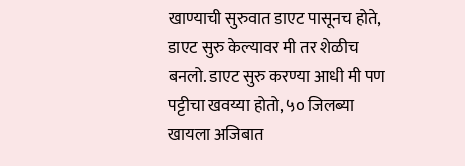खाण्याची सुरुवात डाएट पासूनच होते, डाएट सुरु केल्यावर मी तर शेळीच बनलो. डाएट सुरु करण्या आधी मी पण पट्टीचा खवय्या होतो, ५० जिलब्या खायला अजिबात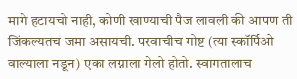मागे हटायचो नाही, कोणी खाण्याची पैज लावली की आपण ती जिंकल्यतच जमा असायची. परवाचीच गोष्ट (त्या स्कॉर्पिओ वाल्याला नडून) एका लग्नाला गेलो होतो. स्वागतालाच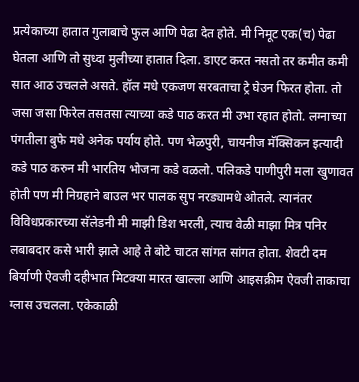प्रत्येकाच्या हातात गुलाबाचे फुल आणि पेढा देत होते. मी निमूट एक(च) पेढा घेतला आणि तो सुध्दा मुलीच्या हातात दिला. डाएट करत नसतो तर कमीत कमी सात आठ उचलले असते. हॉल मधे एकजण सरबताचा ट्रे घेउन फिरत होता. तो जसा जसा फिरेल तसतसा त्याच्या कडे पाठ करत मी उभा रहात होतो. लग्नाच्या पंगतीला बुफे मधे अनेक पर्याय होते. पण भेळपुरी, चायनीज मॅक्सिकन इत्यादी कडे पाठ करुन मी भारतिय भोजना कडे वळलो. पलिकडे पाणीपुरी मला खुणावत होती पण मी निग्रहाने बाउल भर पालक सुप नरड्यामधे ओतले. त्यानंतर विविधप्रकारच्या सॅलेडनी मी माझी डिश भरली, त्याच वेळी माझा मित्र पनिर लबाबदार कसे भारी झाले आहे ते बोटे चाटत सांगत सांगत होता. शेवटी दम बिर्याणी ऐवजी दहीभात मिटक्या मारत खाल्ला आणि आइसक्रीम ऐवजी ताकाचा ग्लास उचलला. एकेकाळी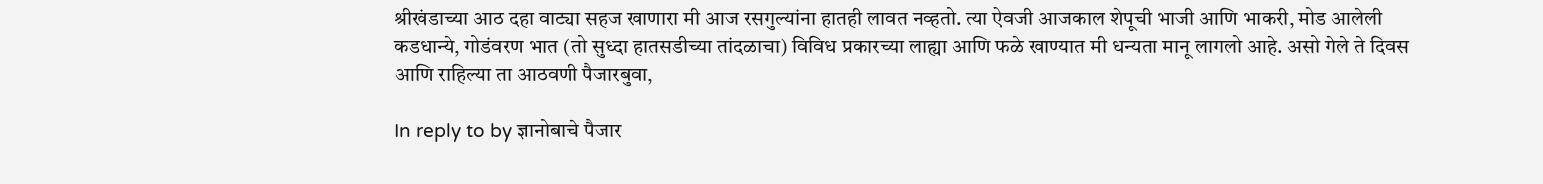श्रीखंडाच्या आठ दहा वाट्या सहज खाणारा मी आज रसगुल्यांना हातही लावत नव्हतो. त्या ऐवजी आजकाल शेपूची भाजी आणि भाकरी, मोड आलेली कडधान्ये, गोडंवरण भात (तो सुध्दा हातसडीच्या तांदळाचा) विविध प्रकारच्या लाह्या आणि फळे खाण्यात मी धन्यता मानू लागलो आहे. असो गेले ते दिवस आणि राहिल्या ता आठवणी पैजारबुवा,

In reply to by ज्ञानोबाचे पैजार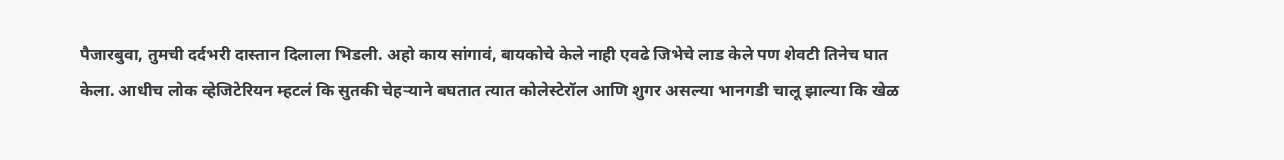पैजारबुवा, तुमची दर्दभरी दास्तान दिलाला भिडली. अहो काय सांगावं, बायकोचे केले नाही एवढे जिभेचे लाड केले पण शेवटी तिनेच घात केला. आधीच लोक व्हेजिटेरियन म्हटलं कि सुतकी चेहऱ्याने बघतात त्यात कोलेस्टेरॉल आणि शुगर असल्या भानगडी चालू झाल्या कि खेळ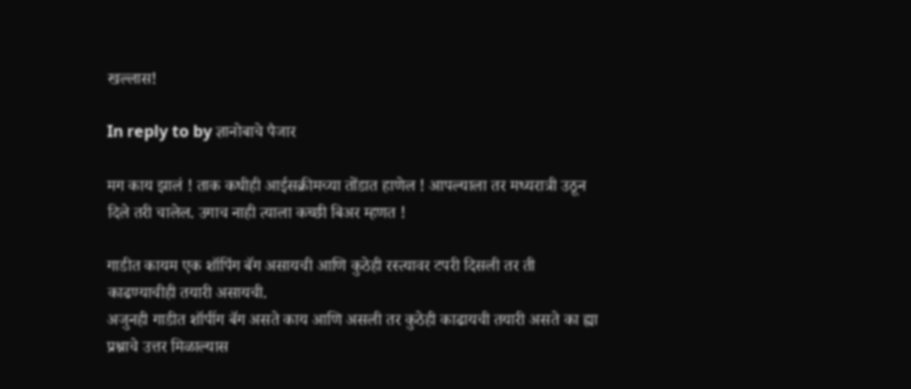खल्लास!

In reply to by ज्ञानोबाचे पैजार

मग काय झालं ! ताक कधीही आईसक्रीमच्या तोंडात हाणेल ! आपल्याला तर मध्यरात्री उठून दिले तरी चालेल. उगाच नाही त्याला कच्छी बिअर म्हणत !

गाडीत कायम एक शॉपिंग बॅग असायची आणि कुठेही रस्त्यावर टपरी दिसली तर ती काढण्याचीही तयारी असायची.
अजुनही गाडीत शॉपींग बॅग असते काय आणि असली तर कुठेही काढायची तयारी असते का ह्या प्रश्नाचे उत्तर मिळाल्यास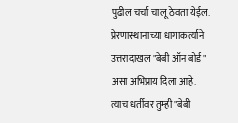पुढील चर्चा चालू ठेवता येईल. प्रेरणास्थानाच्या धागाकर्त्याने उत्तरादाखल "बेबी ऑन बोर्ड" असा अभिप्राय दिला आहे. त्याच धर्तीवर तुम्ही "बेबी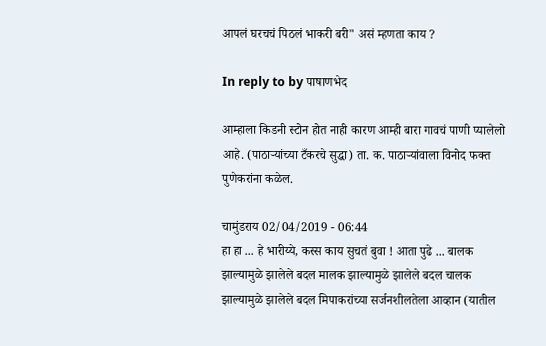आपलं घरचचं पिठलं भाकरी बरी" असं म्हणता काय ?

In reply to by पाषाणभेद

आम्हाला किडनी स्टोन होत नाही कारण आम्ही बारा गावचं पाणी प्यालेलो आहे. (पाठाऱ्यांच्या टँकरचे सुद्धा) ता. क. पाठाऱ्यांवाला विनोद फक्त पुणेकरांना कळेल.

चामुंडराय 02/04/2019 - 06:44
हा हा ... हे भारीय्ये, कस्स काय सुचतं बुवा ! आता पुढे ... बालक झाल्यामुळे झालेले बदल मालक झाल्यामुळे झालेले बदल चालक झाल्यामुळे झालेले बदल मिपाकरांच्या सर्जनशीलतेला आव्हान (यातील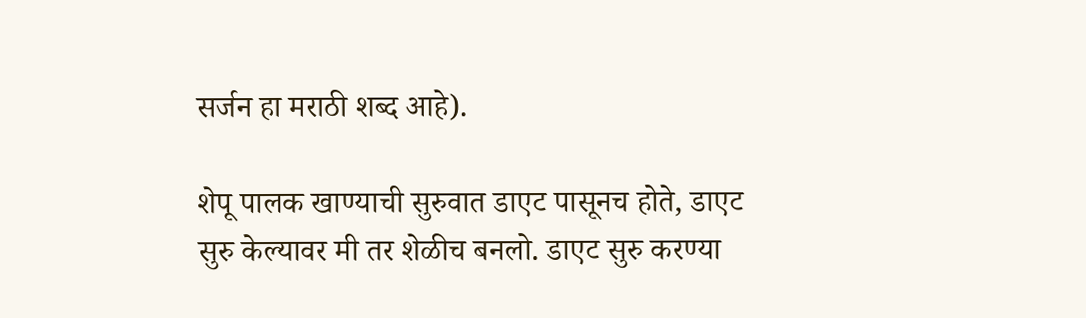सर्जन हा मराठी शब्द आहे).

शेपू पालक खाण्याची सुरुवात डाएट पासूनच होते, डाएट सुरु केल्यावर मी तर शेळीच बनलो. डाएट सुरु करण्या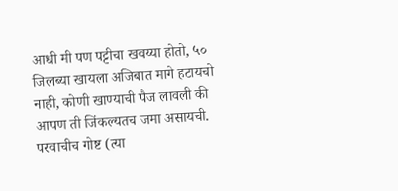आधी मी पण पट्टीचा खवय्या होतो, ५० जिलब्या खायला अजिबात मागे हटायचो नाही, कोणी खाण्याची पैज लावली की आपण ती जिंकल्यतच जमा असायची. परवाचीच गोष्ट (त्या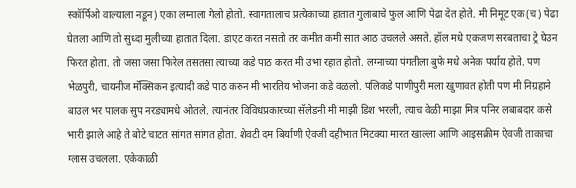स्कॉर्पिओ वाल्याला नडून) एका लग्नाला गेलो होतो. स्वागतालाच प्रत्येकाच्या हातात गुलाबाचे फुल आणि पेढा देत होते. मी निमूट एक(च) पेढा घेतला आणि तो सुध्दा मुलीच्या हातात दिला. डाएट करत नसतो तर कमीत कमी सात आठ उचलले असते. हॉल मधे एकजण सरबताचा ट्रे घेउन फिरत होता. तो जसा जसा फिरेल तसतसा त्याच्या कडे पाठ करत मी उभा रहात होतो. लग्नाच्या पंगतीला बुफे मधे अनेक पर्याय होते. पण भेळपुरी, चायनीज मॅक्सिकन इत्यादी कडे पाठ करुन मी भारतिय भोजना कडे वळलो. पलिकडे पाणीपुरी मला खुणावत होती पण मी निग्रहाने बाउल भर पालक सुप नरड्यामधे ओतले. त्यानंतर विविधप्रकारच्या सॅलेडनी मी माझी डिश भरली, त्याच वेळी माझा मित्र पनिर लबाबदार कसे भारी झाले आहे ते बोटे चाटत सांगत सांगत होता. शेवटी दम बिर्याणी ऐवजी दहीभात मिटक्या मारत खाल्ला आणि आइसक्रीम ऐवजी ताकाचा ग्लास उचलला. एकेकाळी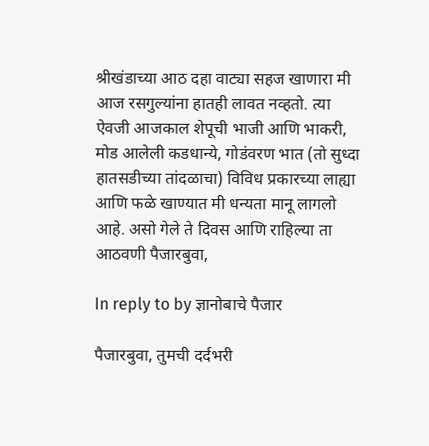श्रीखंडाच्या आठ दहा वाट्या सहज खाणारा मी आज रसगुल्यांना हातही लावत नव्हतो. त्या ऐवजी आजकाल शेपूची भाजी आणि भाकरी, मोड आलेली कडधान्ये, गोडंवरण भात (तो सुध्दा हातसडीच्या तांदळाचा) विविध प्रकारच्या लाह्या आणि फळे खाण्यात मी धन्यता मानू लागलो आहे. असो गेले ते दिवस आणि राहिल्या ता आठवणी पैजारबुवा,

In reply to by ज्ञानोबाचे पैजार

पैजारबुवा, तुमची दर्दभरी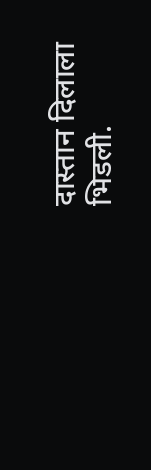दास्तान दिलाला भिडली.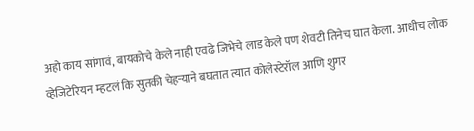अहो काय सांगावं, बायकोचे केले नाही एवढे जिभेचे लाड केले पण शेवटी तिनेच घात केला. आधीच लोक व्हेजिटेरियन म्हटलं कि सुतकी चेहऱ्याने बघतात त्यात कोलेस्टेरॉल आणि शुगर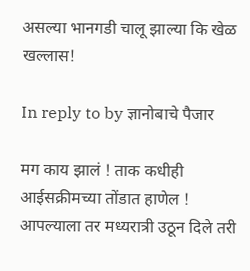असल्या भानगडी चालू झाल्या कि खेळ खल्लास!

In reply to by ज्ञानोबाचे पैजार

मग काय झालं ! ताक कधीही आईसक्रीमच्या तोंडात हाणेल ! आपल्याला तर मध्यरात्री उठून दिले तरी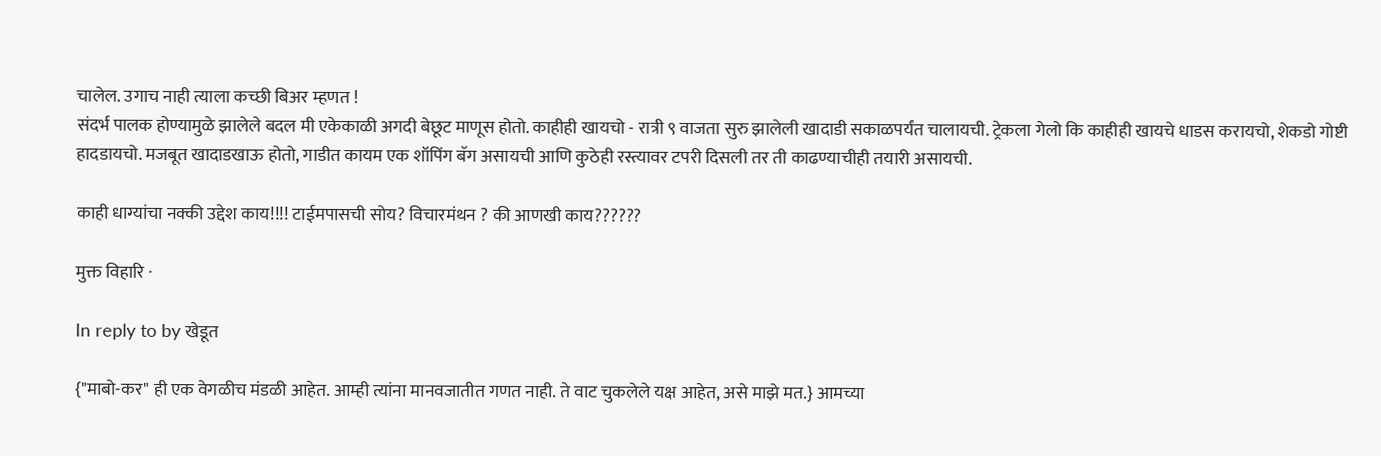चालेल. उगाच नाही त्याला कच्छी बिअर म्हणत !
संदर्भ पालक होण्यामुळे झालेले बदल मी एकेकाळी अगदी बेछूट माणूस होतो. काहीही खायचो - रात्री ९ वाजता सुरु झालेली खादाडी सकाळपर्यंत चालायची. ट्रेकला गेलो कि काहीही खायचे धाडस करायचो, शेकडो गोष्टी हादडायचो. मजबूत खादाडखाऊ होतो, गाडीत कायम एक शॉपिंग बॅग असायची आणि कुठेही रस्त्यावर टपरी दिसली तर ती काढण्याचीही तयारी असायची.

काही धाग्यांचा नक्की उद्देश काय!!!! टाईमपासची सोय? विचारमंथन ? की आणखी काय??????

मुक्त विहारि ·

In reply to by खेडूत

{"माबो-कर" ही एक वेगळीच मंडळी आहेत. आम्ही त्यांना मानवजातीत गणत नाही. ते वाट चुकलेले यक्ष आहेत, असे माझे मत.} आमच्या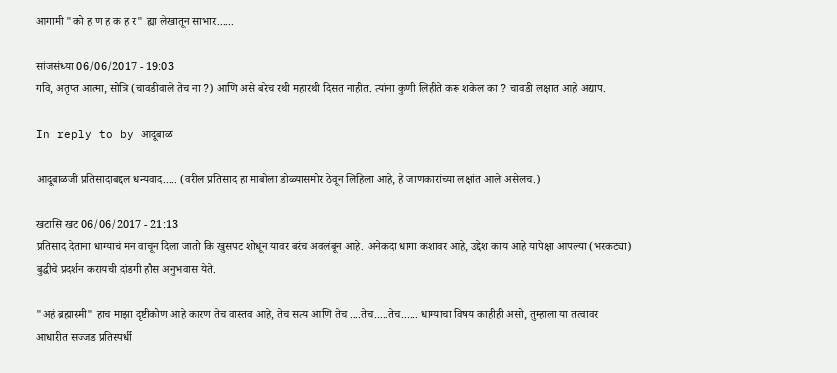आगामी "को ह ण ह क ह र" ह्या लेखातून साभार......

सांजसंध्या 06/06/2017 - 19:03
गवि, अतृप्त आत्मा, सोत्रि (चावडीवाले तेच ना ?) आणि असे बरेच रथी महारथी दिसत नाहीत. त्यांना कुणी लिहीते करू शकेल का ? चावडी लक्षात आहे अद्याप.

In reply to by आदूबाळ

आदूबाळजी प्रतिसादाबद्दल धन्यवाद..... (वरील प्रतिसाद हा माबोला डोळ्यासमोर ठेवून लिहिला आहे, हे जाणकारांच्या लक्षांत आले असेलच.)

खटासि खट 06/06/2017 - 21:13
प्रतिसाद देताना धाग्याचं मन वाचून दिला जातो कि खुसपट शोधून यावर बरंच अवलंबून आहे. अनेकदा धागा कशावर आहे, उद्देश काय आहे यापेक्षा आपल्या (भरकट्या) बुद्धीचे प्रदर्शन करायची दांडगी हौस अनुभवास येते.

"अहं ब्रह्मास्मी" हाच माझा दृष्टीकोण आहे कारण तेच वास्तव आहे, तेच सत्य आणि तेच ....तेच.....तेच...... धाग्याचा विषय काहीही असो, तुम्हाला या तत्वावर आधारीत सज्जड प्रतिस्पर्धी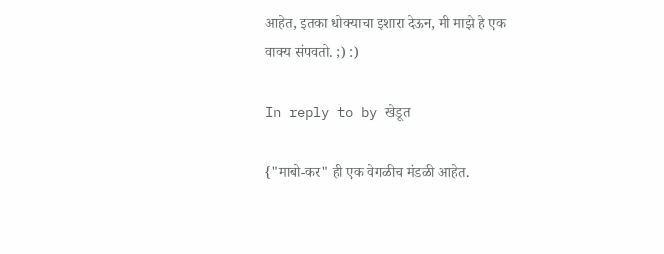आहेत, इतका धोक्याचा इशारा देऊन, मी माझे हे एक वाक्य संपवतो. ;) :)

In reply to by खेडूत

{"माबो-कर" ही एक वेगळीच मंडळी आहेत.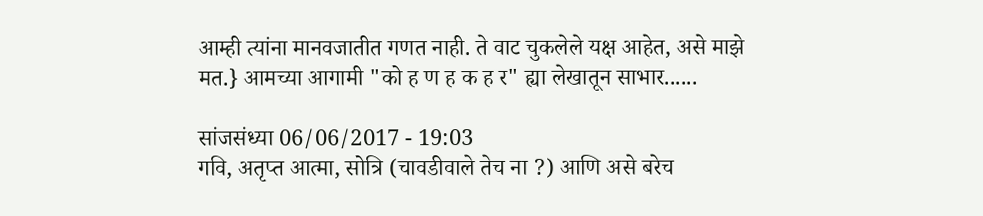आम्ही त्यांना मानवजातीत गणत नाही. ते वाट चुकलेले यक्ष आहेत, असे माझे मत.} आमच्या आगामी "को ह ण ह क ह र" ह्या लेखातून साभार......

सांजसंध्या 06/06/2017 - 19:03
गवि, अतृप्त आत्मा, सोत्रि (चावडीवाले तेच ना ?) आणि असे बरेच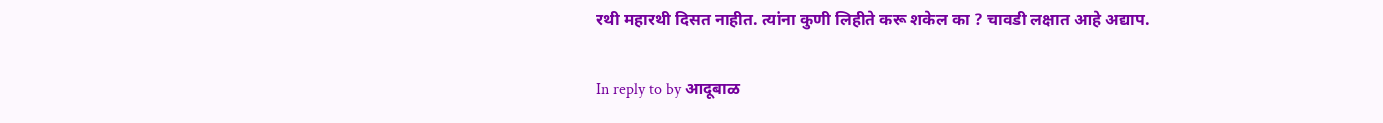रथी महारथी दिसत नाहीत. त्यांना कुणी लिहीते करू शकेल का ? चावडी लक्षात आहे अद्याप.

In reply to by आदूबाळ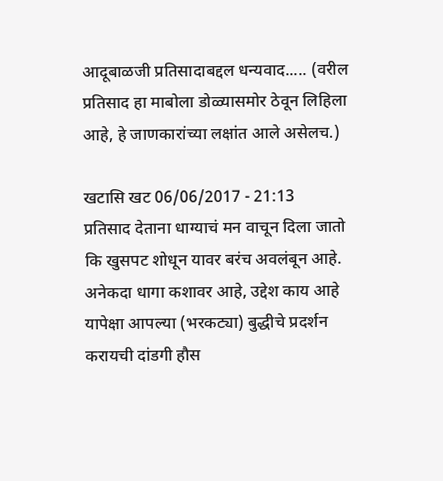आदूबाळजी प्रतिसादाबद्दल धन्यवाद..... (वरील प्रतिसाद हा माबोला डोळ्यासमोर ठेवून लिहिला आहे, हे जाणकारांच्या लक्षांत आले असेलच.)

खटासि खट 06/06/2017 - 21:13
प्रतिसाद देताना धाग्याचं मन वाचून दिला जातो कि खुसपट शोधून यावर बरंच अवलंबून आहे. अनेकदा धागा कशावर आहे, उद्देश काय आहे यापेक्षा आपल्या (भरकट्या) बुद्धीचे प्रदर्शन करायची दांडगी हौस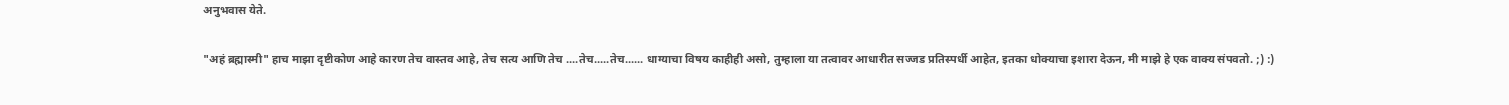अनुभवास येते.

"अहं ब्रह्मास्मी" हाच माझा दृष्टीकोण आहे कारण तेच वास्तव आहे, तेच सत्य आणि तेच ....तेच.....तेच...... धाग्याचा विषय काहीही असो, तुम्हाला या तत्वावर आधारीत सज्जड प्रतिस्पर्धी आहेत, इतका धोक्याचा इशारा देऊन, मी माझे हे एक वाक्य संपवतो. ;) :)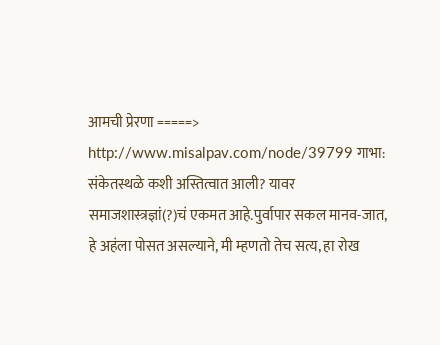आमची प्रेरणा =====> http://www.misalpav.com/node/39799 गाभा: संकेतस्थळे कशी अस्तित्वात आली? यावर समाजशास्त्रज्ञां(?)चं एकमत आहे.पुर्वापार सकल मानव-जात, हे अहंला पोसत असल्याने, मी म्हणतो तेच सत्य, हा रोख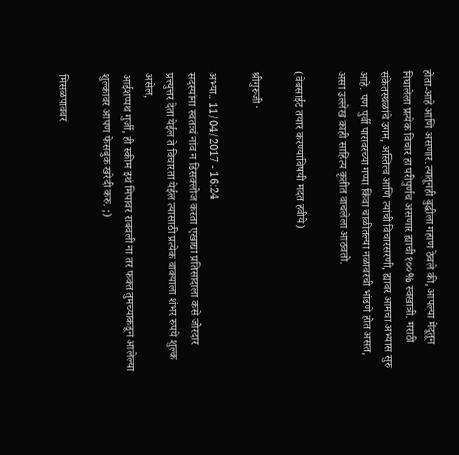होता-आहे आणि असणार.त्यातूनही बुद्धीला गहाण ठेवले की, आपल्या मेंदूतून निघालेला प्रत्येक विचार हा परीपुर्णच असणार ह्याची १००% स्वखात्री. मराठी संकेतस्थळांचे उगम, अस्तित्व आणि त्यांची विचारसरणी, ह्यावर आमचा अभ्यास सुरु आहे. पण पुर्वी पारावरच्या गप्पा किंवा चाळीतल्या नळावरची भांडणे होत असत, असा उल्लेख काही साहित्य कृतीत वाचलेला आठवतो.

(वेबसाईट तयार करण्याविषयी मदत हवीये)

श्रीगुरुजी ·

अभ्या.. 11/04/2017 - 16:24
सदस्यांना स्वतःचं नांव न डिसक्लोज करता एखाद्या प्रतिसादाला कसे जोरदार प्रत्त्युत्तर देता येईल ते विचारता येईल त्यासाठी प्रत्येक वाक्याला शंभर रुपये शुल्क असेल,
आईशप्पथ गुर्जी, ही स्कीम इथं मिपावर राबवली ना तर फक्त तुमच्याकडून आलेल्या शुल्कावर आपण फेसबुक खरेदी करु. ;)

मिसळपाववर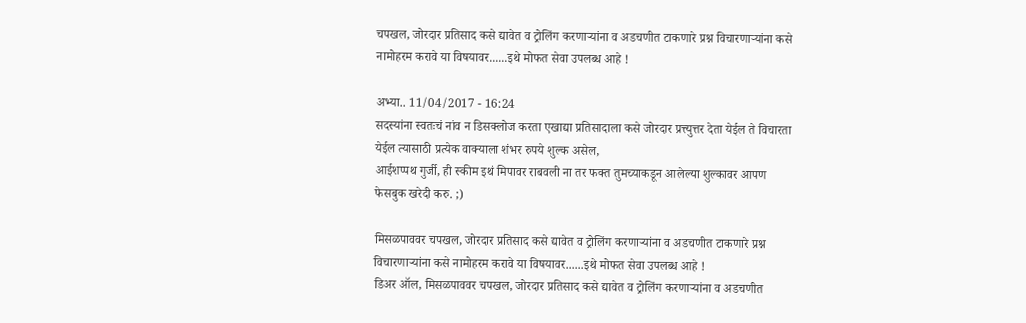चपखल, जोरदार प्रतिसाद कसे द्यावेत व ट्रोलिंग करणार्‍यांना व अडचणीत टाकणारे प्रश्न विचारणार्‍यांना कसे नामोहरम करावे या विषयावर......इथे मोफत सेवा उपलब्ध आहे !

अभ्या.. 11/04/2017 - 16:24
सदस्यांना स्वतःचं नांव न डिसक्लोज करता एखाद्या प्रतिसादाला कसे जोरदार प्रत्त्युत्तर देता येईल ते विचारता येईल त्यासाठी प्रत्येक वाक्याला शंभर रुपये शुल्क असेल,
आईशप्पथ गुर्जी, ही स्कीम इथं मिपावर राबवली ना तर फक्त तुमच्याकडून आलेल्या शुल्कावर आपण फेसबुक खरेदी करु. ;)

मिसळपाववर चपखल, जोरदार प्रतिसाद कसे द्यावेत व ट्रोलिंग करणार्‍यांना व अडचणीत टाकणारे प्रश्न विचारणार्‍यांना कसे नामोहरम करावे या विषयावर......इथे मोफत सेवा उपलब्ध आहे !
डिअर ऑल, मिसळपाववर चपखल, जोरदार प्रतिसाद कसे द्यावेत व ट्रोलिंग करणार्‍यांना व अडचणीत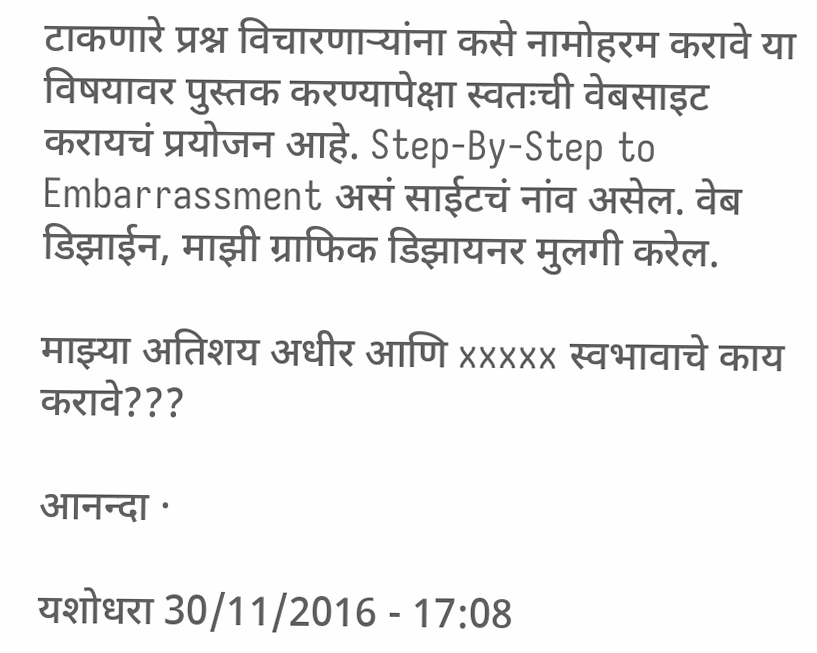टाकणारे प्रश्न विचारणार्‍यांना कसे नामोहरम करावे या विषयावर पुस्तक करण्यापेक्षा स्वतःची वेबसाइट करायचं प्रयोजन आहे. Step-By-Step to Embarrassment असं साईटचं नांव असेल. वेब डिझाईन, माझी ग्राफिक डिझायनर मुलगी करेल.

माझ्या अतिशय अधीर आणि xxxxx स्वभावाचे काय करावे???

आनन्दा ·

यशोधरा 30/11/2016 - 17:08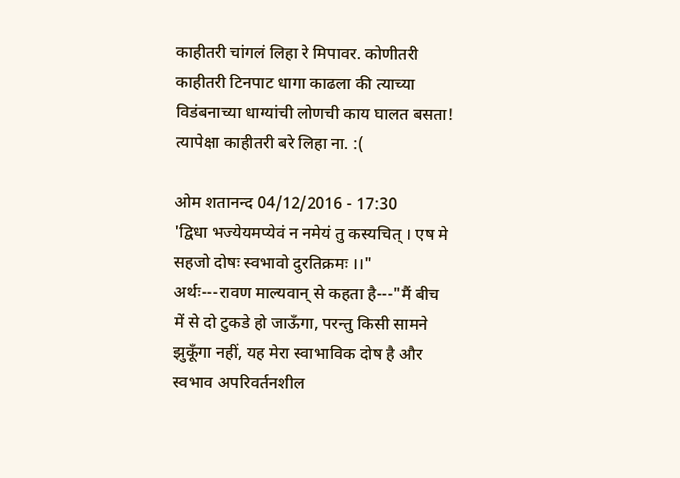काहीतरी चांगलं लिहा रे मिपावर. कोणीतरी काहीतरी टिनपाट धागा काढला की त्याच्या विडंबनाच्या धाग्यांची लोणची काय घालत बसता! त्यापेक्षा काहीतरी बरे लिहा ना. :(

ओम शतानन्द 04/12/2016 - 17:30
'द्विधा भज्येयमप्येवं न नमेयं तु कस्यचित् । एष मे सहजो दोषः स्वभावो दुरतिक्रमः ।।" अर्थः---रावण माल्यवान् से कहता है---"मैं बीच में से दो टुकडे हो जाऊँगा, परन्तु किसी सामने झुकूँगा नहीं, यह मेरा स्वाभाविक दोष है और स्वभाव अपरिवर्तनशील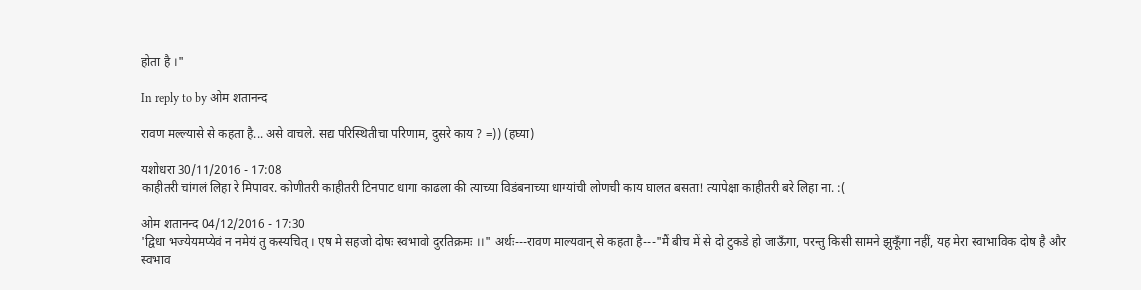होता है ।"

In reply to by ओम शतानन्द

रावण मल्ल्यासे से कहता है... असे वाचले. सद्य परिस्थितीचा परिणाम, दुसरे काय ? =)) (हघ्या)

यशोधरा 30/11/2016 - 17:08
काहीतरी चांगलं लिहा रे मिपावर. कोणीतरी काहीतरी टिनपाट धागा काढला की त्याच्या विडंबनाच्या धाग्यांची लोणची काय घालत बसता! त्यापेक्षा काहीतरी बरे लिहा ना. :(

ओम शतानन्द 04/12/2016 - 17:30
'द्विधा भज्येयमप्येवं न नमेयं तु कस्यचित् । एष मे सहजो दोषः स्वभावो दुरतिक्रमः ।।" अर्थः---रावण माल्यवान् से कहता है---"मैं बीच में से दो टुकडे हो जाऊँगा, परन्तु किसी सामने झुकूँगा नहीं, यह मेरा स्वाभाविक दोष है और स्वभाव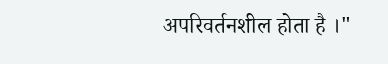अपरिवर्तनशील होता है ।"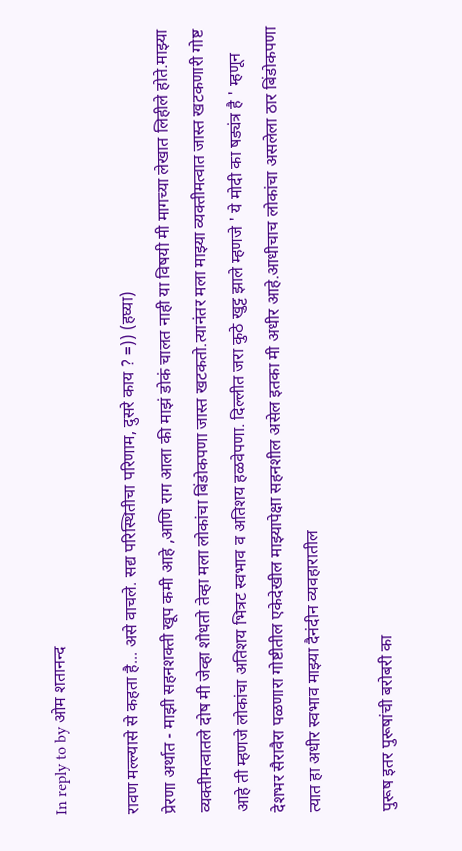In reply to by ओम शतानन्द

रावण मल्ल्यासे से कहता है... असे वाचले. सद्य परिस्थितीचा परिणाम, दुसरे काय ? =)) (हघ्या)
प्रेरणा अर्थात - माझी सहनशक्ती खूप कमी आहे ,आणि राग आला की माझं डोकं चालत नाही या विषयी मी मागच्या लेखात लिहीले होते.माझ्या व्यक्तीमत्वातले दोष मी जेव्हा शोधतो तेव्हा मला लोकांचा बिंडोकपणा जास्त खटकतो.त्यानंतर मला माझ्या व्यक्तीमत्वात जास्त खटकणारी गोष्ट आहे ती म्हणजे लोकांचा अतिशय भित्रट स्वभाव व अतिशय हळवेपणा. दिल्लीत जरा कुठे खुट्ट झाले म्हणजे ' ये मोदी का षड्यंत्र है ' म्हणून देशभर सैरावैरा पळणारा गोष्टीतील एकेदेखील माझ्यापेक्षा सहनशील असेल इतका मी अधीर आहे.आधीचाच लोकांचा असलेला ठार बिंडोकपणा त्यात हा अधीर स्वभाव माझ्या दैनंदीन व्यवहारातील

पुरूष इतर पुरूषांची बरोबरी का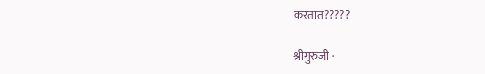करतात?????

श्रीगुरुजी ·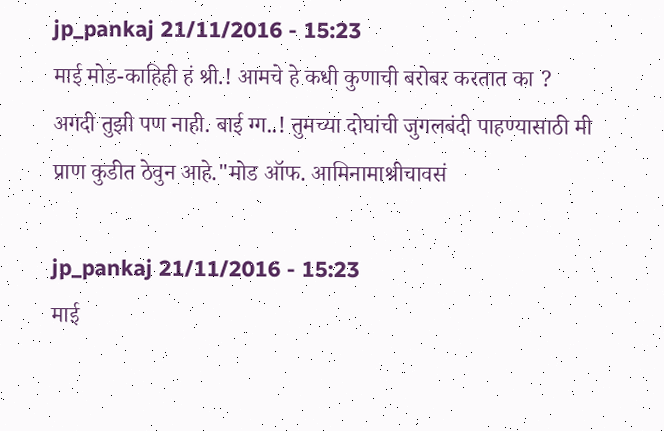jp_pankaj 21/11/2016 - 15:23
माई मोड-काहिही हं श्री.! आमचे हे कधी कुणाची बरोबर करतात का ? अगदी तुझी पण नाही. बाई ग्ग..! तुमच्या दोघांची जुगलबंदी पाहण्यासाठी मी प्राण कुडीत ठेवुन आहे."मोड ऑफ. आमिनामाश्रीचावसं

jp_pankaj 21/11/2016 - 15:23
माई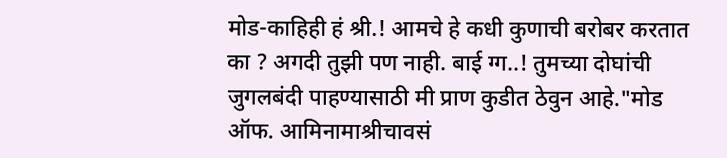मोड-काहिही हं श्री.! आमचे हे कधी कुणाची बरोबर करतात का ? अगदी तुझी पण नाही. बाई ग्ग..! तुमच्या दोघांची जुगलबंदी पाहण्यासाठी मी प्राण कुडीत ठेवुन आहे."मोड ऑफ. आमिनामाश्रीचावसं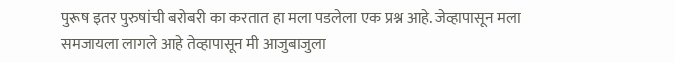पुरूष इतर पुरुषांची बरोबरी का करतात हा मला पडलेला एक प्रश्न आहे. जेव्हापासून मला समजायला लागले आहे तेव्हापासून मी आजुबाजुला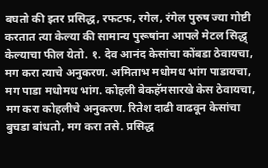बघतो की इतर प्रसिद्ध, रफटफ, रगेल, रंगेल पुरुष ज्या गोष्टी करतात त्या केल्या की सामान्य पुरूषांना आपले मेटल सिद्ध् केल्याचा फील येतो. १. देव आनंद केसांचा कोंबडा ठेवायचा, मग करा त्याचे अनुकरण. अमिताभ मधोमध भांग पाडायचा, मग पाडा मधोमध भांग. कोहली बेकहॅमसारखे केस ठेवायचा, मग करा कोहलीचे अनुकरण. रितेश दाढी वाढवून केसांचा बुचडा बांधतो, मग करा तसे. प्रसिद्ध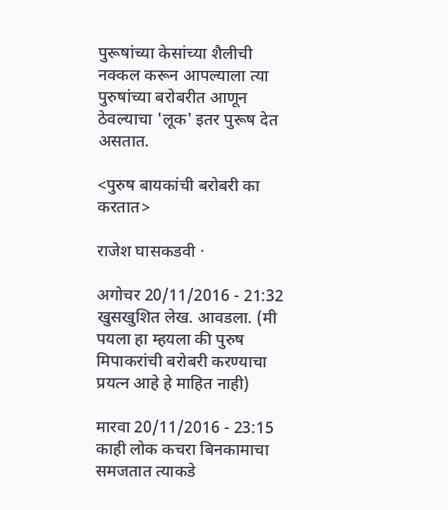पुरूषांच्या केसांच्या शैलीची नक्कल करून आपल्याला त्या पुरुषांच्या बरोबरीत आणून ठेवल्याचा 'लूक' इतर पुरूष देत असतात.

<पुरुष बायकांची बरोबरी का करतात>

राजेश घासकडवी ·

अगोचर 20/11/2016 - 21:32
खुसखुशित लेख. आवडला. (मी पयला हा म्हयला की पुरुष मिपाकरांची बरोबरी करण्याचा प्रयत्न आहे हे माहित नाही)

मारवा 20/11/2016 - 23:15
काही लोक कचरा बिनकामाचा समजतात त्याकडे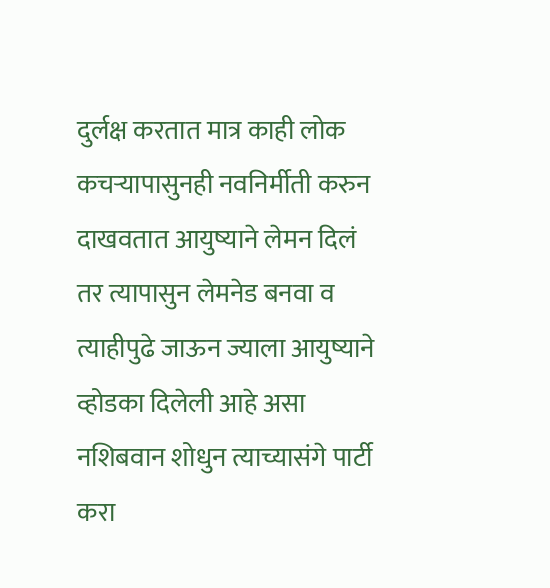दुर्लक्ष करतात मात्र काही लोक कचर्‍यापासुनही नवनिर्मीती करुन दाखवतात आयुष्याने लेमन दिलं तर त्यापासुन लेमनेड बनवा व त्याहीपुढे जाऊन ज्याला आयुष्याने व्होडका दिलेली आहे असा नशिबवान शोधुन त्याच्यासंगे पार्टी करा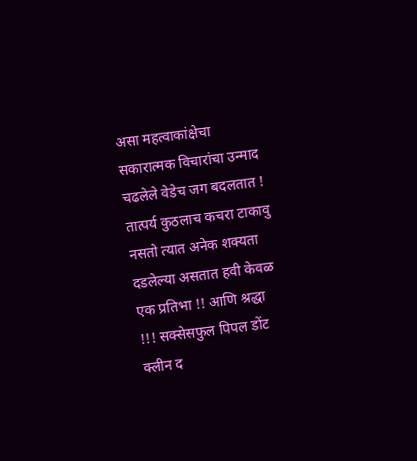असा महत्वाकांक्षेचा सकारात्मक विचारांचा उन्माद चढलेले वेडेच जग बदलतात ! तात्पर्य कुठलाच कचरा टाकावु नसतो त्यात अनेक शक्यता दडलेल्या असतात हवी केवळ एक प्रतिभा !! आणि श्रद्धा !!! सक्सेसफुल पिपल डोंट क्लीन द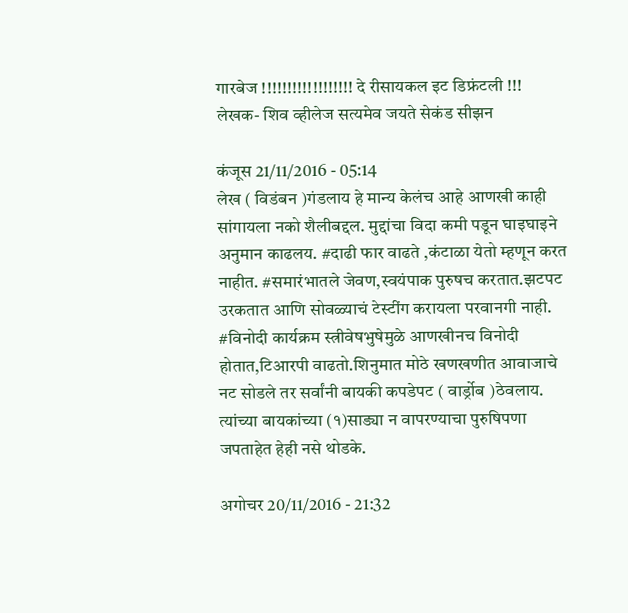गारबेज !!!!!!!!!!!!!!!!!! दे रीसायकल इट डिफ्रंटली !!! लेखक- शिव व्हीलेज सत्यमेव जयते सेकंड सीझन

कंजूस 21/11/2016 - 05:14
लेख ( विडंबन )गंडलाय हे मान्य केलंच आहे आणखी काही सांगायला नको शैलीबद्दल. मुद्दांचा विदा कमी पडून घाइघाइने अनुमान काढलय. #दाढी फार वाढते ,कंटाळा येतो म्हणून करत नाहीत. #समारंभातले जेवण,स्वयंपाक पुरुषच करतात.झटपट उरकतात आणि सोवळ्याचं टेस्टींग करायला परवानगी नाही. #विनोदी कार्यक्रम स्त्रीवेषभुषेमुळे आणखीनच विनोदी होतात,टिआरपी वाढतो.शिनुमात मोठे खणखणीत आवाजाचे नट सोडले तर सर्वांनी बायकी कपडेपट ( वार्ड्रोब )ठेवलाय. त्यांच्या बायकांच्या (१)साड्या न वापरण्याचा पुरुषिपणा जपताहेत हेही नसे थोडके.

अगोचर 20/11/2016 - 21:32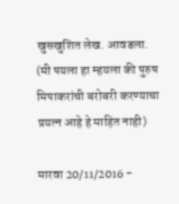खुसखुशित लेख. आवडला. (मी पयला हा म्हयला की पुरुष मिपाकरांची बरोबरी करण्याचा प्रयत्न आहे हे माहित नाही)

मारवा 20/11/2016 -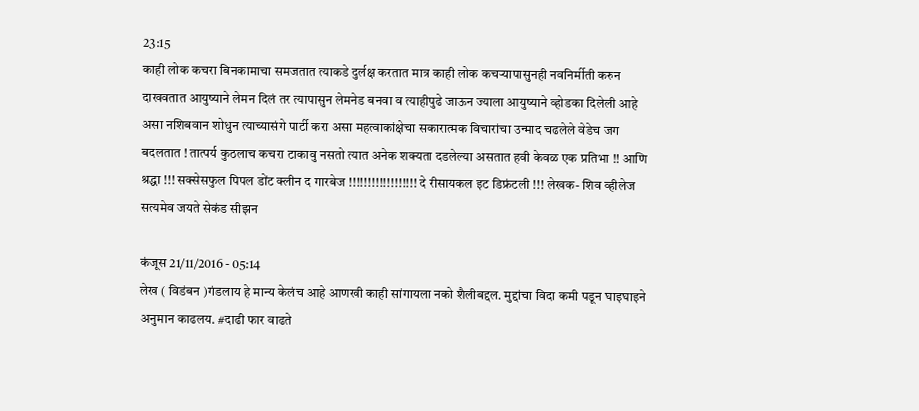23:15
काही लोक कचरा बिनकामाचा समजतात त्याकडे दुर्लक्ष करतात मात्र काही लोक कचर्‍यापासुनही नवनिर्मीती करुन दाखवतात आयुष्याने लेमन दिलं तर त्यापासुन लेमनेड बनवा व त्याहीपुढे जाऊन ज्याला आयुष्याने व्होडका दिलेली आहे असा नशिबवान शोधुन त्याच्यासंगे पार्टी करा असा महत्वाकांक्षेचा सकारात्मक विचारांचा उन्माद चढलेले वेडेच जग बदलतात ! तात्पर्य कुठलाच कचरा टाकावु नसतो त्यात अनेक शक्यता दडलेल्या असतात हवी केवळ एक प्रतिभा !! आणि श्रद्धा !!! सक्सेसफुल पिपल डोंट क्लीन द गारबेज !!!!!!!!!!!!!!!!!! दे रीसायकल इट डिफ्रंटली !!! लेखक- शिव व्हीलेज सत्यमेव जयते सेकंड सीझन

कंजूस 21/11/2016 - 05:14
लेख ( विडंबन )गंडलाय हे मान्य केलंच आहे आणखी काही सांगायला नको शैलीबद्दल. मुद्दांचा विदा कमी पडून घाइघाइने अनुमान काढलय. #दाढी फार वाढते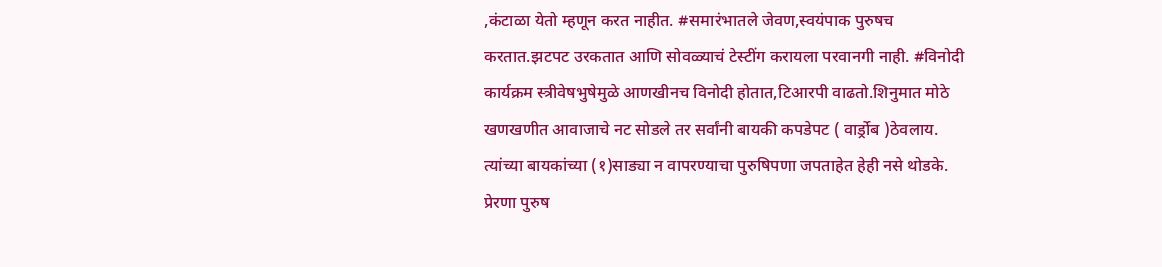,कंटाळा येतो म्हणून करत नाहीत. #समारंभातले जेवण,स्वयंपाक पुरुषच करतात.झटपट उरकतात आणि सोवळ्याचं टेस्टींग करायला परवानगी नाही. #विनोदी कार्यक्रम स्त्रीवेषभुषेमुळे आणखीनच विनोदी होतात,टिआरपी वाढतो.शिनुमात मोठे खणखणीत आवाजाचे नट सोडले तर सर्वांनी बायकी कपडेपट ( वार्ड्रोब )ठेवलाय. त्यांच्या बायकांच्या (१)साड्या न वापरण्याचा पुरुषिपणा जपताहेत हेही नसे थोडके.
प्रेरणा पुरुष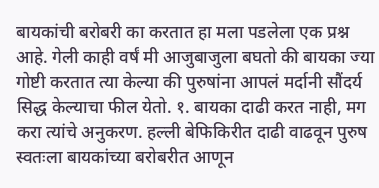बायकांची बरोबरी का करतात हा मला पडलेला एक प्रश्न आहे. गेली काही वर्षं मी आजुबाजुला बघतो की बायका ज्या गोष्टी करतात त्या केल्या की पुरुषांना आपलं मर्दानी सौंदर्य सिद्ध केल्याचा फील येतो. १. बायका दाढी करत नाही, मग करा त्यांचे अनुकरण. हल्ली बेफिकिरीत दाढी वाढवून पुरुष स्वतःला बायकांच्या बरोबरीत आणून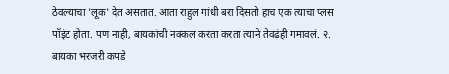ठेवल्याचा 'लूक' देत असतात. आता राहुल गांधी बरा दिसतो हाच एक त्याचा प्लस पॉइंट होता. पण नाही, बायकांची नक्कल करता करता त्याने तेवढंही गमावलं. २. बायका भरजरी कपडे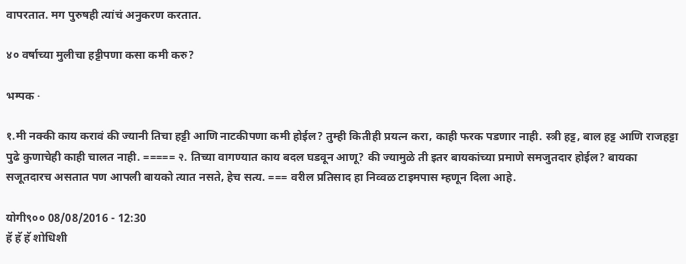वापरतात. मग पुरुषही त्यांचं अनुकरण करतात.

४० वर्षाच्या मुलीचा हट्टीपणा कसा कमी करु?

भम्पक ·

१.मी नक्की काय करावं की ज्यानी तिचा हट्टी आणि नाटकीपणा कमी होईल? तुम्ही कितीही प्रयत्न करा, काही फरक पडणार नाही. स्त्री हट्ट, बाल हट्ट आणि राजहट्टा पुढे कुणाचेही काही चालत नाही. ===== २. तिच्या वागण्यात काय बदल घडवून आणू? की ज्यामुळे ती इतर बायकांच्या प्रमाणे समजुतदार होईल? बायका सजूतदारच असतात पण आपली बायको त्यात नसते, हेच सत्य. === वरील प्रतिसाद हा निव्वळ टाइमपास म्हणून दिला आहे.

योगी९०० 08/08/2016 - 12:30
हॅ हॅ हॅ शोधिशी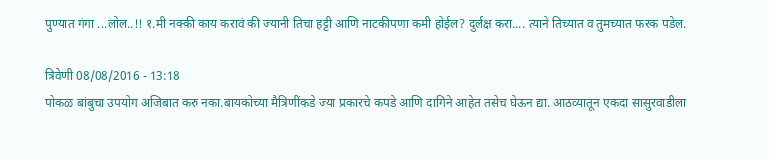पुण्यात गंगा ...लोल..!! १.मी नक्की काय करावं की ज्यानी तिचा हट्टी आणि नाटकीपणा कमी होईल? दुर्लक्ष करा.... त्याने तिच्यात व तुमच्यात फरक पडेल.

त्रिवेणी 08/08/2016 - 13:18
पोकळ बांबुचा उपयोग अजिबात करु नका.बायकोच्या मैत्रिणींकडे ज्या प्रकारचे कपडे आणि दागिने आहेत तसेच घेऊन द्या. आठव्यातून एकदा सासुरवाडीला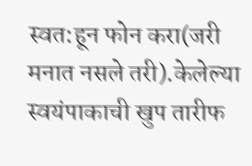स्वत:हून फोन करा(जरी मनात नसले तरी).केलेल्या स्वयंपाकाची खुप तारीफ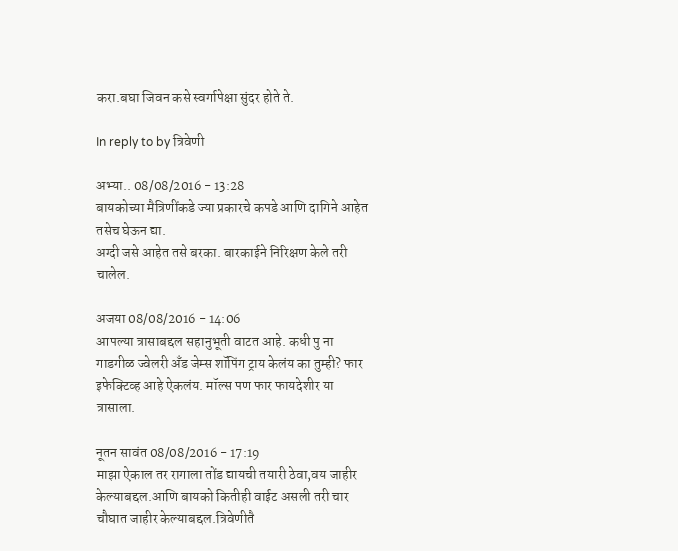करा.बघा जिवन कसे स्वर्गापेक्षा सुंदर होते ते.

In reply to by त्रिवेणी

अभ्या.. 08/08/2016 - 13:28
बायकोच्या मैत्रिणींकडे ज्या प्रकारचे कपडे आणि दागिने आहेत तसेच घेऊन द्या.
अग्दी जसे आहेत तसे बरका. बारकाईने निरिक्षण केले तरी चालेल.

अजया 08/08/2016 - 14:06
आपल्या त्रासाबद्दल सहानुभूती वाटत आहे. कधी पु ना गाडगीळ ज्वेलरी अँड जेम्स शॉपिंग ट्राय केलंय का तुम्ही? फार इफेक्टिव्ह आहे ऐकलंय. मॉल्स पण फार फायदेशीर या त्रासाला.

नूतन सावंत 08/08/2016 - 17:19
माझा ऐकाल तर रागाला तोंड द्यायची तयारी ठेवा,वय जाहीर केल्याबद्दल.आणि बायको कितीही वाईट असली तरी चार चौघात जाहीर केल्याबद्दल.त्रिवेणीतै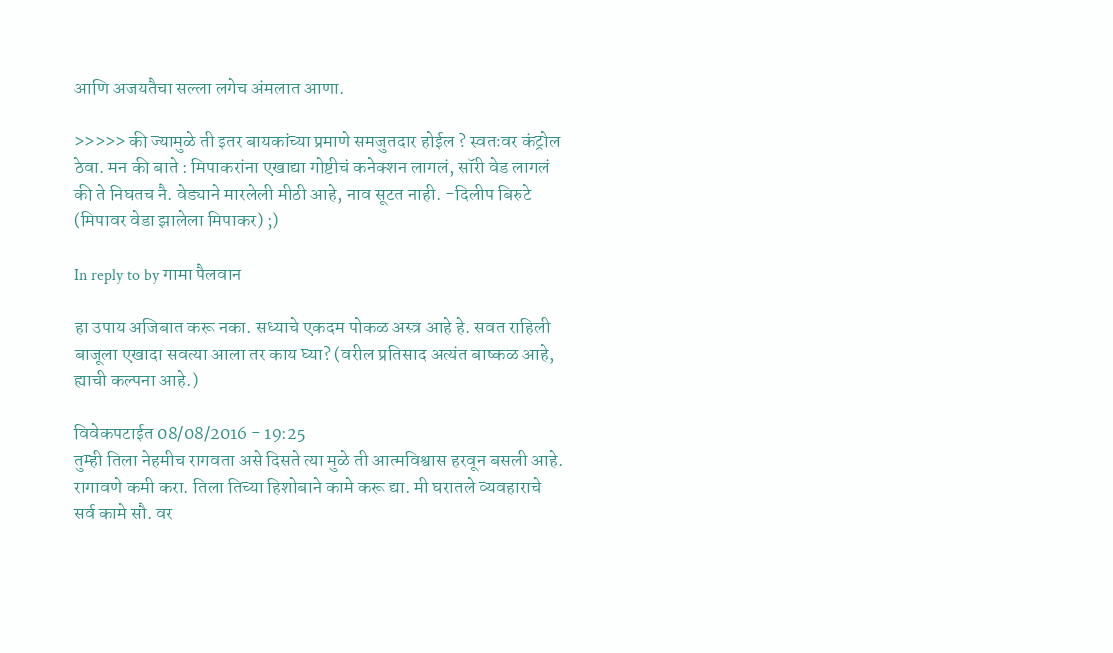आणि अजयतैचा सल्ला लगेच अंमलात आणा.

>>>>> की ज्यामुळे ती इतर बायकांच्या प्रमाणे समजुतदार होईल ? स्वतःवर कंट्रोल ठेवा. मन की बाते : मिपाकरांना एखाद्या गोष्टीचं कनेक्शन लागलं, सॉरी वेड लागलं की ते निघतच नै. वेड्याने मारलेली मीठी आहे, नाव सूटत नाही. -दिलीप बिरुटे (मिपावर वेडा झालेला मिपाकर) ;)

In reply to by गामा पैलवान

हा उपाय अजिबात करू नका. सध्याचे एकदम पोकळ अस्त्र आहे हे. सवत राहिली बाजूला एखादा सवत्या आला तर काय घ्या? (वरील प्रतिसाद अत्यंत बाष्कळ आहे, ह्याची कल्पना आहे.)

विवेकपटाईत 08/08/2016 - 19:25
तुम्ही तिला नेहमीच रागवता असे दिसते त्या मुळे ती आत्मविश्वास हरवून बसली आहे. रागावणे कमी करा. तिला तिच्या हिशोबाने कामे करू द्या. मी घरातले व्यवहाराचे सर्व कामे सौ. वर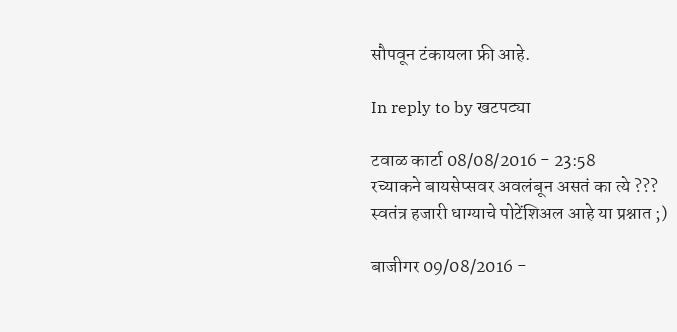सौपवून टंकायला फ्री आहे.

In reply to by खटपट्या

टवाळ कार्टा 08/08/2016 - 23:58
रच्याकने बायसेप्सवर अवलंबून असतं का त्ये ???
स्वतंत्र हजारी धाग्याचे पोटेंशिअल आहे या प्रश्नात ;)

बाजीगर 09/08/2016 -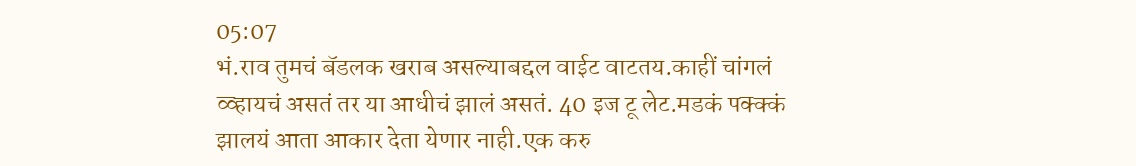05:07
भं.राव तुमचं बॅडलक खराब असल्याबद्दल वाईट वाटतय.काहीं चांगलं व्व्हायचं असतं तर या आधीचं झालं असतं. 40 इज टू लेट.मडकं पक्क्कं झालयं आता आकार देता येणार नाही.एक करु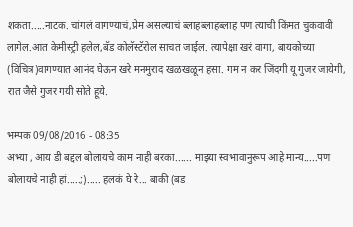शकता.....नाटक. चांगलं वागण्याचं,प्रेम असल्याचं ब्लाहब्लाहब्लाह पण त्याची किंमत चुकवावी लागेल.आत केमीस्ट्री हलेल,बॅड कोलॅस्टॅरोल साचत जाईल. त्यापेक्षा खरं वागा, बायकोच्या (विचित्र)वागण्यात आनंद घेऊन खरे मनमुराद खळखळून हसा. गम न कर जिंदगी यू गुजर जायेगी, रात जैसे गुजर गयी सोते हूये.

भम्पक 09/08/2016 - 08:35
अभ्या , आय डी बद्दल बोलायचे काम नाही बरका...... माझ्या स्वभावानुरूप आहे मान्य.....पण बोलायचे नाही हां.....;)..... हलकं घे रे... बाकी (बड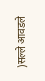)सल्ले आवडले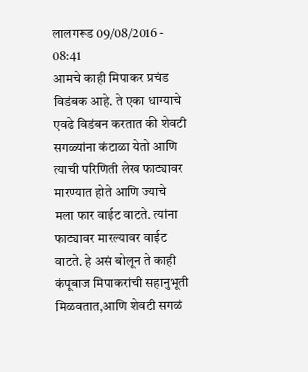लालगरूड 09/08/2016 - 08:41
आमचे काही मिपाकर प्रचंड विडंबक आहे. ते एका धाग्याचे एवढे विडंबन करतात की शेवटी सगळ्यांना कंटाळा येतो आणि त्याची परिणिती लेख फाट्यावर मारण्यात होते आणि ज्याचे मला फार वाईट वाटते. त्यांना फाट्यावर मारल्यावर वाईट वाटते. हे असं बोलून ते काही कंपूबाज मिपाकरांची सहानुभूती मिळवतात,आणि शेवटी सगळं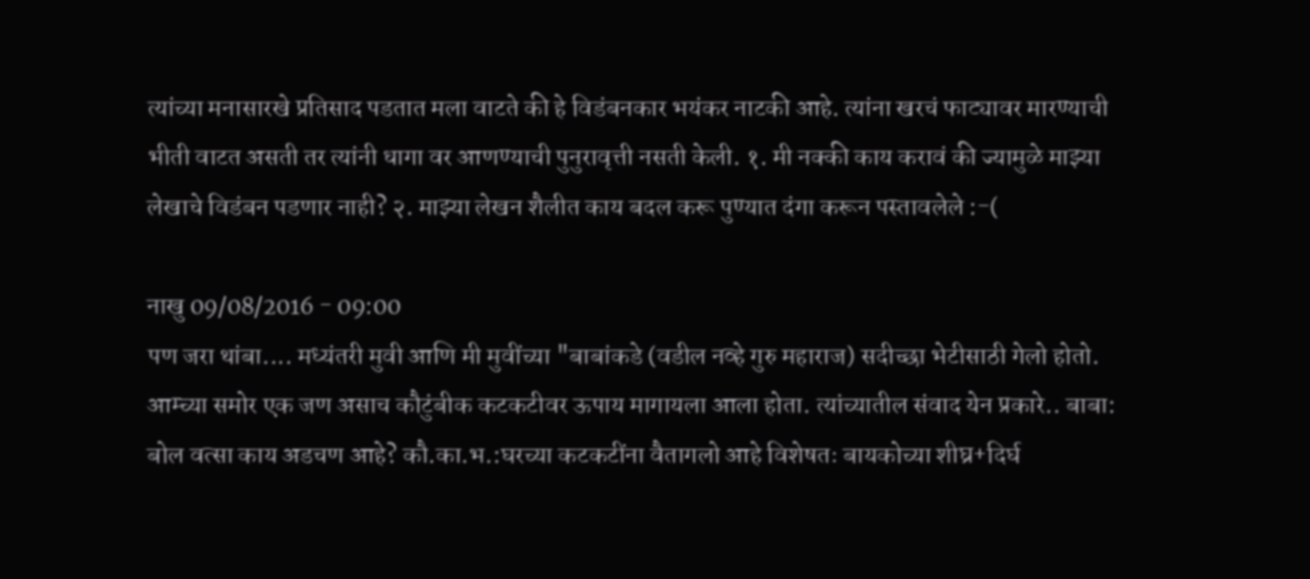त्यांच्या मनासारखे प्रतिसाद पडतात मला वाटते की हे विडंबनकार भयंकर नाटकी आहे. त्यांना खरचं फाट्यावर मारण्याची भीती वाटत असती तर त्यांनी धागा वर आणण्याची पुनुरावृत्ती नसती केली. १. मी नक्की काय करावं की ज्यामुळे माझ्या लेखाचे विडंबन पडणार नाही? २. माझ्या लेखन शैलीत काय बदल करू पुण्यात दंगा करून पस्तावलेले :-(

नाखु 09/08/2016 - 09:00
पण जरा थांबा.... मध्यंतरी मुवी आणि मी मुवींच्या "बाबांकडे (वडील नव्हे गुरु महाराज) सदीच्छा भेटीसाठी गेलो होतो. आम्च्या समोर एक जण असाच कौटुंबीक कटकटीवर ऊपाय मागायला आला होता. त्यांच्यातील संवाद येन प्रकारे.. बाबा: बोल वत्सा काय अडचण आहे? कौ.का.भ.:घरच्या कटकटींना वैतागलो आहे विशेषतः बायकोच्या शीघ्र+दिर्घ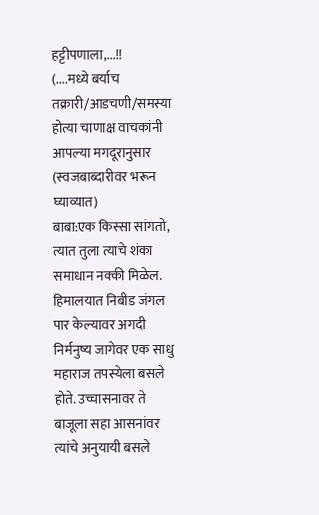हट्टीपणाला,...!!
(....मध्ये बर्याच तक्रारी/आडचणी/समस्या होत्या चाणाक्ष वाचकांनी आपल्या मगदूरानुसार (स्वजबाब्दारीवर भरून घ्याव्यात)
बाबा:एक किस्सा सांगतो, त्यात तुला त्याचे शंका समाधान नक्की मिळेल. हिमालयात निबीड जंगल पार केल्यावर अगदी निर्मनुष्य जागेवर एक साधु महाराज तपस्येला बसले होते. उच्चासनावर ते बाजूला सहा आसनांवर त्यांचे अनुयायी बसले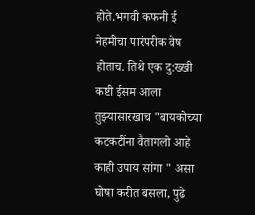होते.भगवी कफनी ई नेहमीचा पारंपरीक वेष होताच. तिथे एक दु:ख्खी कष्टी ईसम आला तुझ्यासारखाच "बायकोच्या कटकटींना वैतागलो आहे काही उपाय सांगा " असा घोषा करीत बसला, पुढे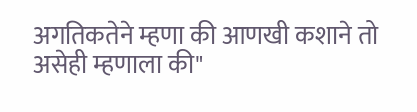अगतिकतेने म्हणा की आणखी कशाने तो असेही म्हणाला की"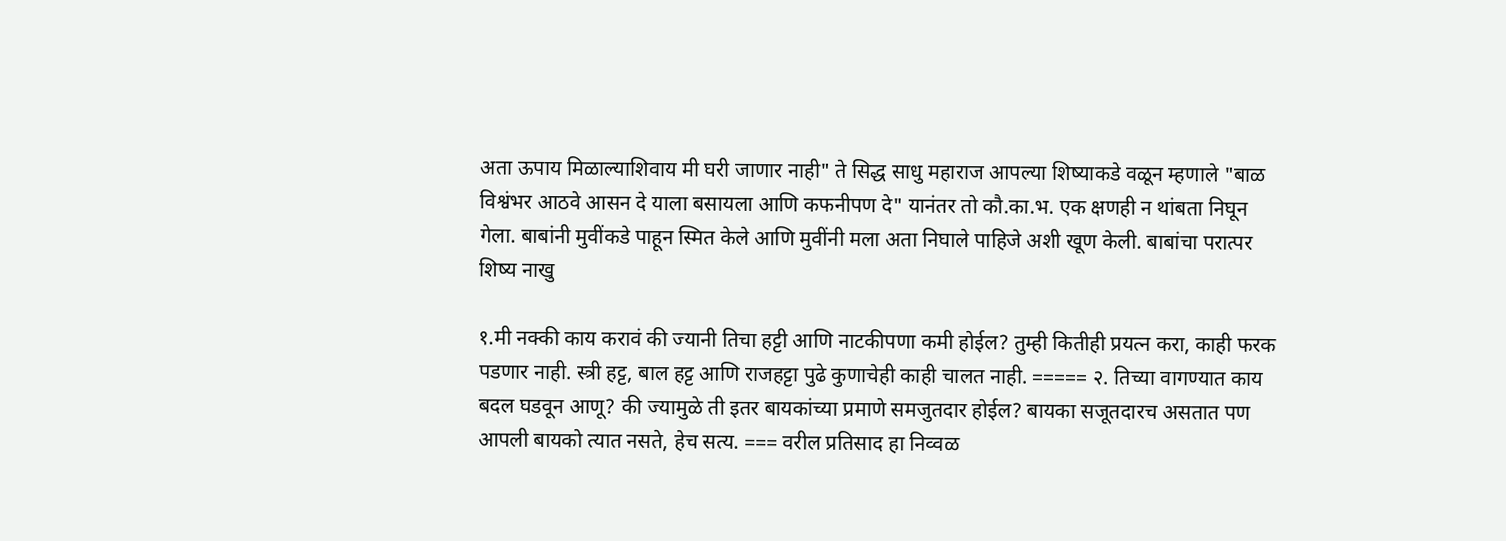अता ऊपाय मिळाल्याशिवाय मी घरी जाणार नाही" ते सिद्ध साधु महाराज आपल्या शिष्याकडे वळून म्हणाले "बाळ विश्वंभर आठवे आसन दे याला बसायला आणि कफनीपण दे" यानंतर तो कौ.का.भ. एक क्षणही न थांबता निघून गेला. बाबांनी मुवींकडे पाहून स्मित केले आणि मुवींनी मला अता निघाले पाहिजे अशी खूण केली. बाबांचा परात्पर शिष्य नाखु

१.मी नक्की काय करावं की ज्यानी तिचा हट्टी आणि नाटकीपणा कमी होईल? तुम्ही कितीही प्रयत्न करा, काही फरक पडणार नाही. स्त्री हट्ट, बाल हट्ट आणि राजहट्टा पुढे कुणाचेही काही चालत नाही. ===== २. तिच्या वागण्यात काय बदल घडवून आणू? की ज्यामुळे ती इतर बायकांच्या प्रमाणे समजुतदार होईल? बायका सजूतदारच असतात पण आपली बायको त्यात नसते, हेच सत्य. === वरील प्रतिसाद हा निव्वळ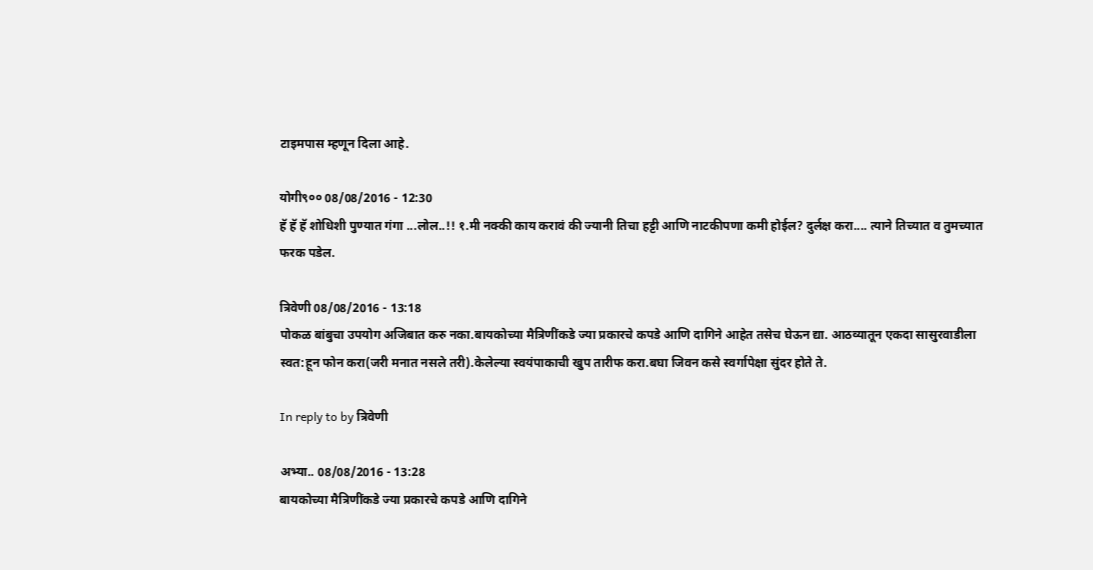टाइमपास म्हणून दिला आहे.

योगी९०० 08/08/2016 - 12:30
हॅ हॅ हॅ शोधिशी पुण्यात गंगा ...लोल..!! १.मी नक्की काय करावं की ज्यानी तिचा हट्टी आणि नाटकीपणा कमी होईल? दुर्लक्ष करा.... त्याने तिच्यात व तुमच्यात फरक पडेल.

त्रिवेणी 08/08/2016 - 13:18
पोकळ बांबुचा उपयोग अजिबात करु नका.बायकोच्या मैत्रिणींकडे ज्या प्रकारचे कपडे आणि दागिने आहेत तसेच घेऊन द्या. आठव्यातून एकदा सासुरवाडीला स्वत:हून फोन करा(जरी मनात नसले तरी).केलेल्या स्वयंपाकाची खुप तारीफ करा.बघा जिवन कसे स्वर्गापेक्षा सुंदर होते ते.

In reply to by त्रिवेणी

अभ्या.. 08/08/2016 - 13:28
बायकोच्या मैत्रिणींकडे ज्या प्रकारचे कपडे आणि दागिने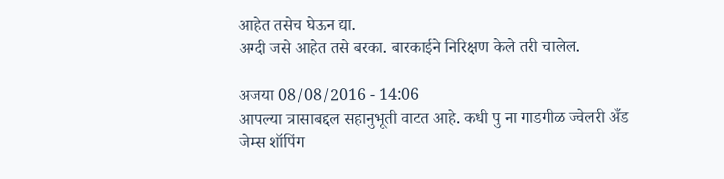आहेत तसेच घेऊन द्या.
अग्दी जसे आहेत तसे बरका. बारकाईने निरिक्षण केले तरी चालेल.

अजया 08/08/2016 - 14:06
आपल्या त्रासाबद्दल सहानुभूती वाटत आहे. कधी पु ना गाडगीळ ज्वेलरी अँड जेम्स शॉपिंग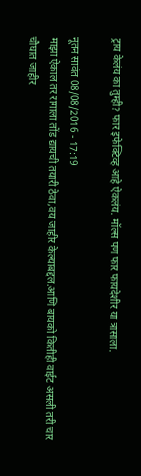ट्राय केलंय का तुम्ही? फार इफेक्टिव्ह आहे ऐकलंय. मॉल्स पण फार फायदेशीर या त्रासाला.

नूतन सावंत 08/08/2016 - 17:19
माझा ऐकाल तर रागाला तोंड द्यायची तयारी ठेवा,वय जाहीर केल्याबद्दल.आणि बायको कितीही वाईट असली तरी चार चौघात जाहीर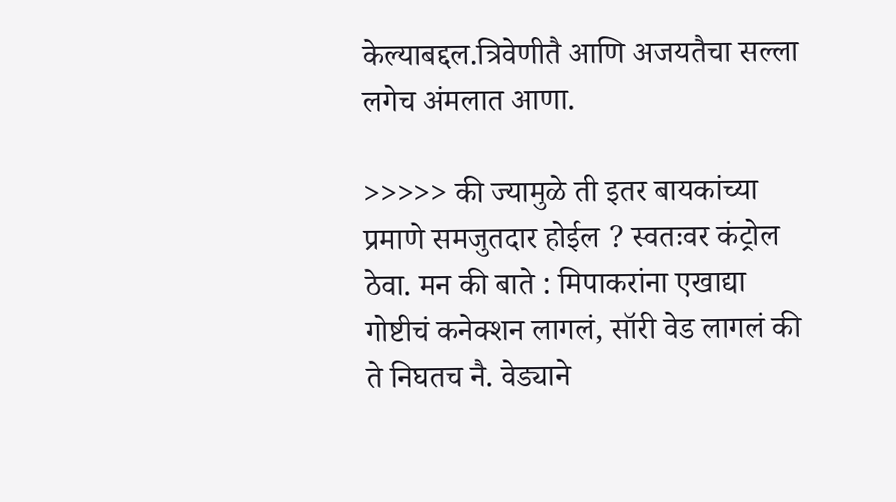केल्याबद्दल.त्रिवेणीतै आणि अजयतैचा सल्ला लगेच अंमलात आणा.

>>>>> की ज्यामुळे ती इतर बायकांच्या प्रमाणे समजुतदार होईल ? स्वतःवर कंट्रोल ठेवा. मन की बाते : मिपाकरांना एखाद्या गोष्टीचं कनेक्शन लागलं, सॉरी वेड लागलं की ते निघतच नै. वेड्याने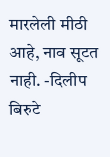मारलेली मीठी आहे, नाव सूटत नाही. -दिलीप बिरुटे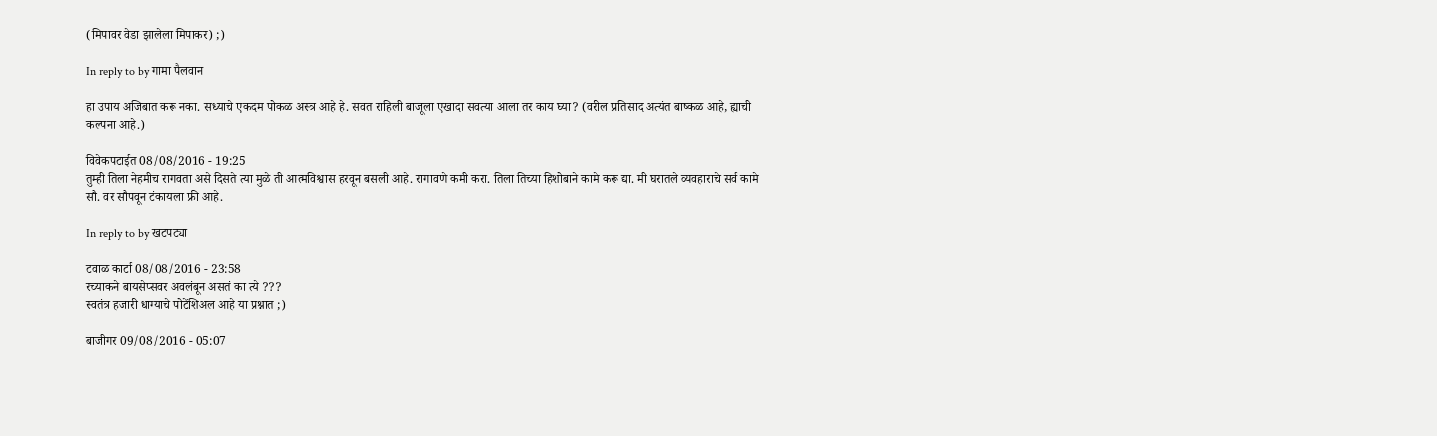(मिपावर वेडा झालेला मिपाकर) ;)

In reply to by गामा पैलवान

हा उपाय अजिबात करू नका. सध्याचे एकदम पोकळ अस्त्र आहे हे. सवत राहिली बाजूला एखादा सवत्या आला तर काय घ्या? (वरील प्रतिसाद अत्यंत बाष्कळ आहे, ह्याची कल्पना आहे.)

विवेकपटाईत 08/08/2016 - 19:25
तुम्ही तिला नेहमीच रागवता असे दिसते त्या मुळे ती आत्मविश्वास हरवून बसली आहे. रागावणे कमी करा. तिला तिच्या हिशोबाने कामे करू द्या. मी घरातले व्यवहाराचे सर्व कामे सौ. वर सौपवून टंकायला फ्री आहे.

In reply to by खटपट्या

टवाळ कार्टा 08/08/2016 - 23:58
रच्याकने बायसेप्सवर अवलंबून असतं का त्ये ???
स्वतंत्र हजारी धाग्याचे पोटेंशिअल आहे या प्रश्नात ;)

बाजीगर 09/08/2016 - 05:07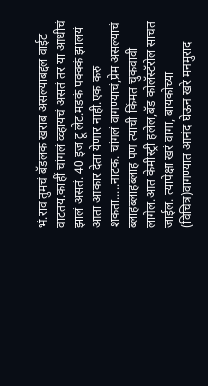भं.राव तुमचं बॅडलक खराब असल्याबद्दल वाईट वाटतय.काहीं चांगलं व्व्हायचं असतं तर या आधीचं झालं असतं. 40 इज टू लेट.मडकं पक्क्कं झालयं आता आकार देता येणार नाही.एक करु शकता.....नाटक. चांगलं वागण्याचं,प्रेम असल्याचं ब्लाहब्लाहब्लाह पण त्याची किंमत चुकवावी लागेल.आत केमीस्ट्री हलेल,बॅड कोलॅस्टॅरोल साचत जाईल. त्यापेक्षा खरं वागा, बायकोच्या (विचित्र)वागण्यात आनंद घेऊन खरे मनमुराद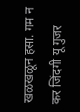खळखळून हसा. गम न कर जिंदगी यू गुजर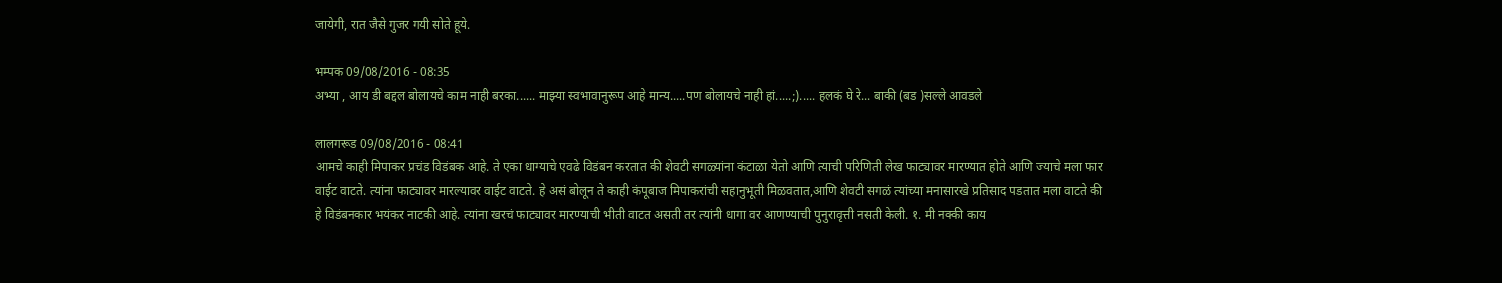जायेगी, रात जैसे गुजर गयी सोते हूये.

भम्पक 09/08/2016 - 08:35
अभ्या , आय डी बद्दल बोलायचे काम नाही बरका...... माझ्या स्वभावानुरूप आहे मान्य.....पण बोलायचे नाही हां.....;)..... हलकं घे रे... बाकी (बड )सल्ले आवडले

लालगरूड 09/08/2016 - 08:41
आमचे काही मिपाकर प्रचंड विडंबक आहे. ते एका धाग्याचे एवढे विडंबन करतात की शेवटी सगळ्यांना कंटाळा येतो आणि त्याची परिणिती लेख फाट्यावर मारण्यात होते आणि ज्याचे मला फार वाईट वाटते. त्यांना फाट्यावर मारल्यावर वाईट वाटते. हे असं बोलून ते काही कंपूबाज मिपाकरांची सहानुभूती मिळवतात,आणि शेवटी सगळं त्यांच्या मनासारखे प्रतिसाद पडतात मला वाटते की हे विडंबनकार भयंकर नाटकी आहे. त्यांना खरचं फाट्यावर मारण्याची भीती वाटत असती तर त्यांनी धागा वर आणण्याची पुनुरावृत्ती नसती केली. १. मी नक्की काय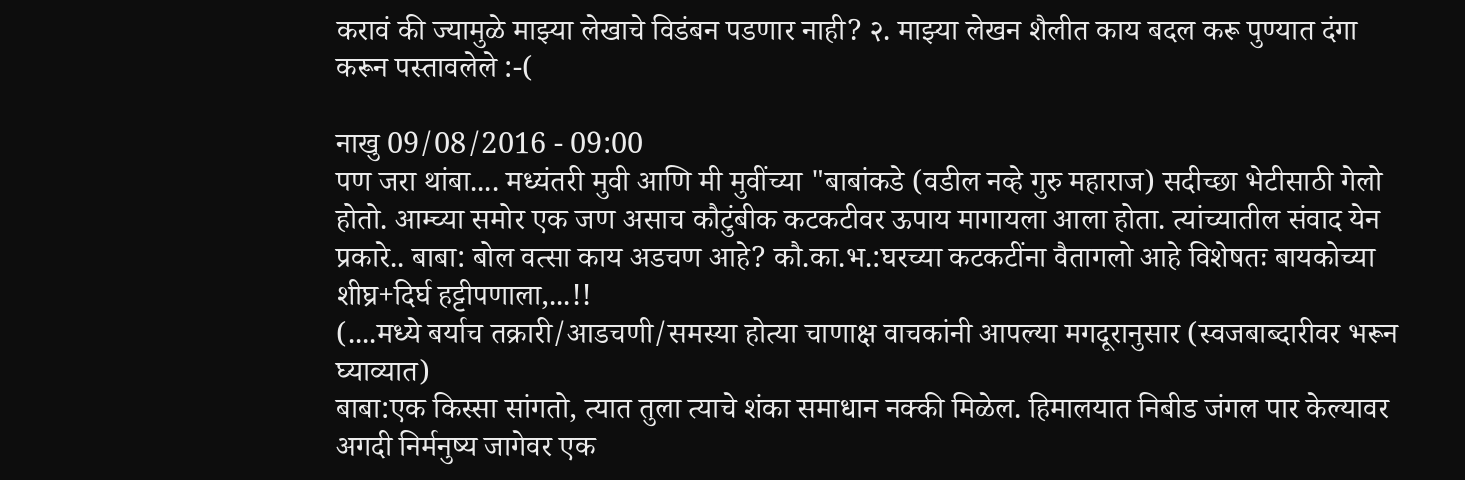करावं की ज्यामुळे माझ्या लेखाचे विडंबन पडणार नाही? २. माझ्या लेखन शैलीत काय बदल करू पुण्यात दंगा करून पस्तावलेले :-(

नाखु 09/08/2016 - 09:00
पण जरा थांबा.... मध्यंतरी मुवी आणि मी मुवींच्या "बाबांकडे (वडील नव्हे गुरु महाराज) सदीच्छा भेटीसाठी गेलो होतो. आम्च्या समोर एक जण असाच कौटुंबीक कटकटीवर ऊपाय मागायला आला होता. त्यांच्यातील संवाद येन प्रकारे.. बाबा: बोल वत्सा काय अडचण आहे? कौ.का.भ.:घरच्या कटकटींना वैतागलो आहे विशेषतः बायकोच्या शीघ्र+दिर्घ हट्टीपणाला,...!!
(....मध्ये बर्याच तक्रारी/आडचणी/समस्या होत्या चाणाक्ष वाचकांनी आपल्या मगदूरानुसार (स्वजबाब्दारीवर भरून घ्याव्यात)
बाबा:एक किस्सा सांगतो, त्यात तुला त्याचे शंका समाधान नक्की मिळेल. हिमालयात निबीड जंगल पार केल्यावर अगदी निर्मनुष्य जागेवर एक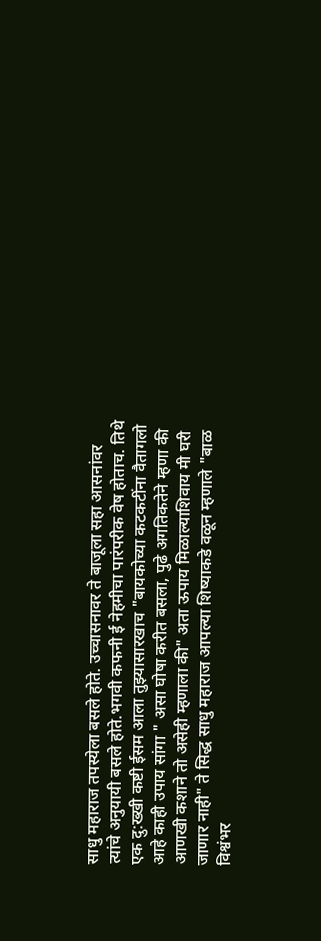साधु महाराज तपस्येला बसले होते. उच्चासनावर ते बाजूला सहा आसनांवर त्यांचे अनुयायी बसले होते.भगवी कफनी ई नेहमीचा पारंपरीक वेष होताच. तिथे एक दु:ख्खी कष्टी ईसम आला तुझ्यासारखाच "बायकोच्या कटकटींना वैतागलो आहे काही उपाय सांगा " असा घोषा करीत बसला, पुढे अगतिकतेने म्हणा की आणखी कशाने तो असेही म्हणाला की" अता ऊपाय मिळाल्याशिवाय मी घरी जाणार नाही" ते सिद्ध साधु महाराज आपल्या शिष्याकडे वळून म्हणाले "बाळ विश्वंभर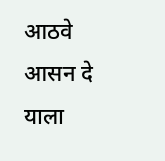आठवे आसन दे याला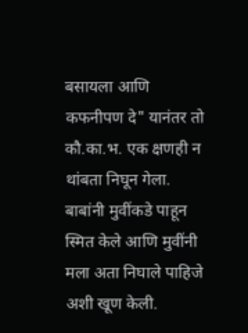बसायला आणि कफनीपण दे" यानंतर तो कौ.का.भ. एक क्षणही न थांबता निघून गेला. बाबांनी मुवींकडे पाहून स्मित केले आणि मुवींनी मला अता निघाले पाहिजे अशी खूण केली.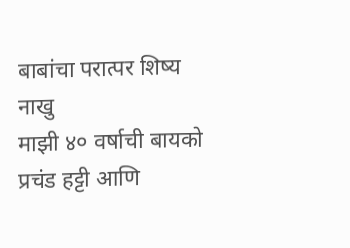बाबांचा परात्पर शिष्य नाखु
माझी ४० वर्षाची बायको प्रचंड हट्टी आणि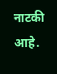नाटकी आहे.